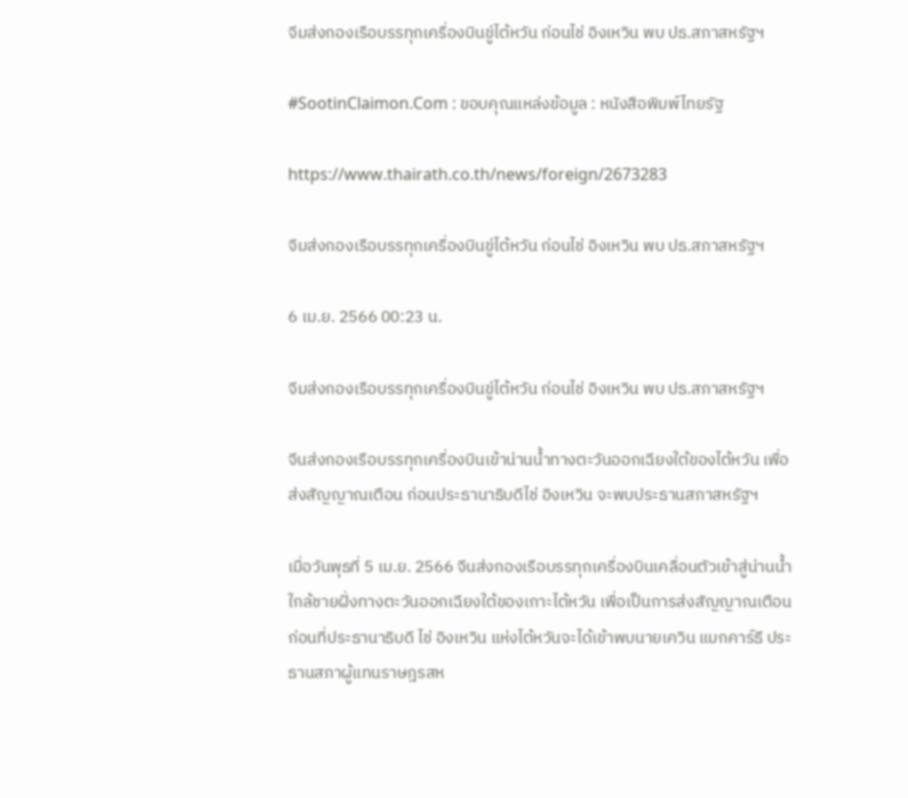จีมส่งกองเรือบรรทุกเครื่องบินขู่ไต้หวัน ก่อนไช่ อิงเหวิน พบ ปธ.สภาสหรัฐฯ

#SootinClaimon.Com : ขอบคุณแหล่งข้อมูล : หนังสือพิมพ์ไทยรัฐ

https://www.thairath.co.th/news/foreign/2673283

จีมส่งกองเรือบรรทุกเครื่องบินขู่ไต้หวัน ก่อนไช่ อิงเหวิน พบ ปธ.สภาสหรัฐฯ

6 เม.ย. 2566 00:23 น.

จีมส่งกองเรือบรรทุกเครื่องบินขู่ไต้หวัน ก่อนไช่ อิงเหวิน พบ ปธ.สภาสหรัฐฯ

จีนส่งกองเรือบรรทุกเครื่องบินเข้าน่านน้ำทางตะวันออกเฉียงใต้ของไต้หวัน เพื่อส่งสัญญาณเตือน ก่อนประธานาธิบดีไช่ อิงเหวิน จะพบประธานสภาสหรัฐฯ

เมื่อวันพุธที่ 5 เม.ย. 2566 จีนส่งกองเรือบรรทุกเครื่องบินเคลื่อนตัวเข้าสู่น่านน้ำใกล้ชายฝั่งทางตะวันออกเฉียงใต้ของเกาะไต้หวัน เพื่อเป็นการส่งสัญญาณเตือนก่อนที่ประธานาธิบดี ไช่ อิงเหวิน แห่งไต้หวันจะได้เข้าพบนายเควิน แมกคาร์ธี ประธานสภาผู้แทนราษฎรสห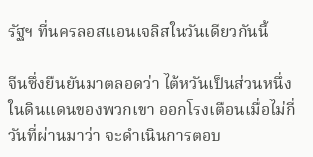รัฐฯ ที่นครลอสแอนเจลิสในวันเดียวกันนี้

จีนซึ่งยืนยันมาตลอดว่า ไต้หวันเป็นส่วนหนึ่งในดินแดนของพวกเขา ออกโรงเตือนเมื่อไม่กี่วันที่ผ่านมาว่า จะดำเนินการตอบ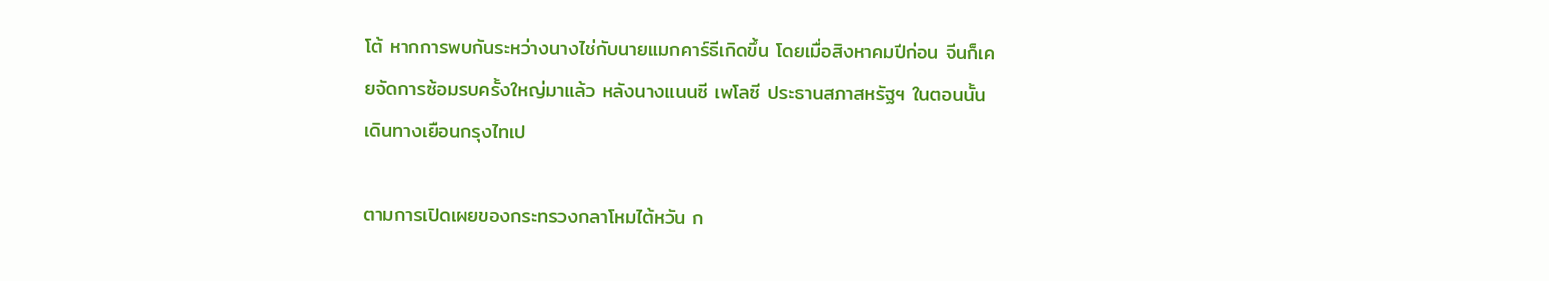โต้ หากการพบกันระหว่างนางไช่กับนายแมกคาร์ธีเกิดขึ้น โดยเมื่อสิงหาคมปีก่อน จีนก็เคยจัดการซ้อมรบครั้งใหญ่มาแล้ว หลังนางแนนซี เพโลซี ประธานสภาสหรัฐฯ ในตอนนั้นเดินทางเยือนกรุงไทเป

ตามการเปิดเผยของกระทรวงกลาโหมไต้หวัน ก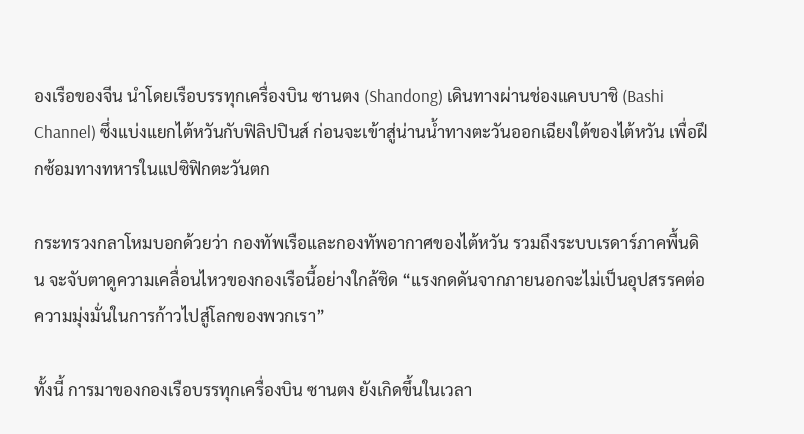องเรือของจีน นำโดยเรือบรรทุกเครื่องบิน ซานตง (Shandong) เดินทางผ่านช่องแคบบาชิ (Bashi Channel) ซึ่งแบ่งแยกไต้หวันกับฟิลิปปินส์ ก่อนจะเข้าสู่น่านน้ำทางตะวันออกเฉียงใต้ของไต้หวัน เพื่อฝึกซ้อมทางทหารในแปซิฟิกตะวันตก

กระทรวงกลาโหมบอกด้วยว่า กองทัพเรือและกองทัพอากาศของไต้หวัน รวมถึงระบบเรดาร์ภาคพื้นดิน จะจับตาดูความเคลื่อนไหวของกองเรือนี้อย่างใกล้ชิด “แรงกดดันจากภายนอกจะไม่เป็นอุปสรรคต่อความมุ่งมั่นในการก้าวไปสู่โลกของพวกเรา”

ทั้งนี้ การมาของกองเรือบรรทุกเครื่องบิน ซานตง ยังเกิดขึ้นในเวลา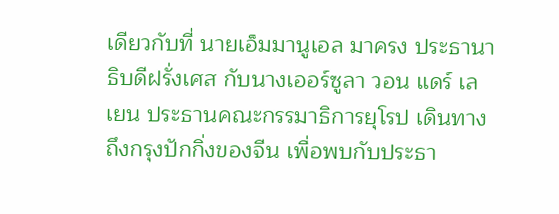เดียวกับที่ นายเอ็มมานูเอล มาครง ประธานาธิบดีฝรั่งเศส กับนางเออร์ซูลา วอน แดร์ เลเยน ประธานคณะกรรมาธิการยุโรป เดินทางถึงกรุงปักกิ่งของจีน เพื่อพบกับประธา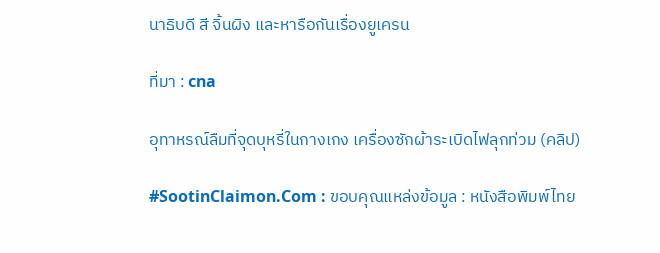นาธิบดี สี จิ้นผิง และหารือกันเรื่องยูเครน

ที่มา : cna

อุทาหรณ์ลืมที่จุดบุหรี่ในกางเกง เครื่องซักผ้าระเบิดไฟลุกท่วม (คลิป)

#SootinClaimon.Com : ขอบคุณแหล่งข้อมูล : หนังสือพิมพ์ไทย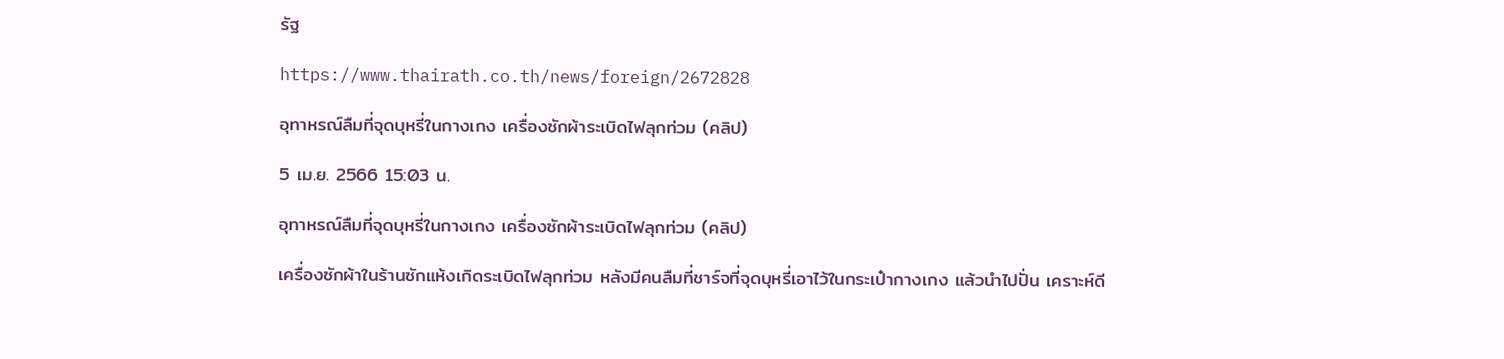รัฐ

https://www.thairath.co.th/news/foreign/2672828

อุทาหรณ์ลืมที่จุดบุหรี่ในกางเกง เครื่องซักผ้าระเบิดไฟลุกท่วม (คลิป)

5 เม.ย. 2566 15:03 น.

อุทาหรณ์ลืมที่จุดบุหรี่ในกางเกง เครื่องซักผ้าระเบิดไฟลุกท่วม (คลิป)

เครื่องซักผ้าในร้านซักแห้งเกิดระเบิดไฟลุกท่วม หลังมีคนลืมที่ชาร์จที่จุดบุหรี่เอาไว้ในกระเป๋ากางเกง แล้วนำไปปั่น เคราะห์ดี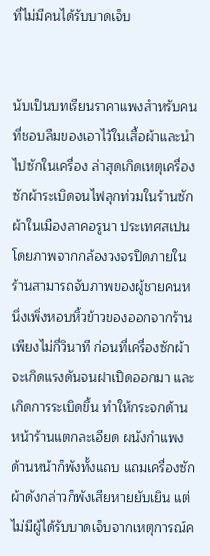ที่ไม่มีคนได้รับบาดเจ็บ


นับเป็นบทเรียนราคาแพงสำหรับคนที่ชอบลืมของเอาไว้ในเสื้อผ้าและนำไปซักในเครื่อง ล่าสุดเกิดเหตุเครื่องซักผ้าระเบิดจนไฟลุกท่วมในร้านซักผ้าในเมืองลาคอรูนา ประเทศสเปน โดยภาพจากกล้องวงจรปิดภายในร้านสามารถจับภาพของผู้ชายคนหนึ่งเพิ่งหอบหิ้วข้าวของออกจากร้านเพียงไม่กี่วินาที ก่อนที่เครื่องซักผ้าจะเกิดแรงดันจนฝาเปิดออกมา และเกิดการระเบิดขึ้น ทำให้กระจกด้านหน้าร้านแตกละเอียด ผนังกำแพงด้านหน้าก็พังทั้งแถบ แถมเครื่องซักผ้าดังกล่าวก็พังเสียหายยับเยิน แต่ไม่มีผู้ได้รับบาดเจ็บจากเหตุการณ์ค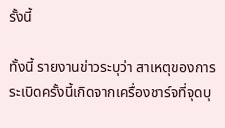รั้งนี้

ทั้งนี้ รายงานข่าวระบุว่า สาเหตุของการระเบิดครั้งนี้เกิดจากเครื่องชาร์จที่จุดบุ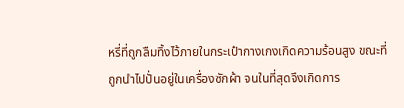หรี่ที่ถูกลืมทิ้งไว้ภายในกระเป๋ากางเกงเกิดความร้อนสูง ขณะที่ถูกนำไปปั่นอยู่ในเครื่องซักผ้า จนในที่สุดจึงเกิดการ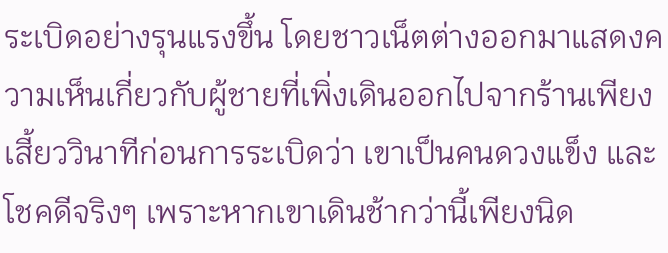ระเบิดอย่างรุนแรงขึ้น โดยชาวเน็ตต่างออกมาแสดงความเห็นเกี่ยวกับผู้ชายที่เพิ่งเดินออกไปจากร้านเพียงเสี้ยววินาทีก่อนการระเบิดว่า เขาเป็นคนดวงแข็ง และโชคดีจริงๆ เพราะหากเขาเดินช้ากว่านี้เพียงนิด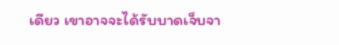เดียว เขาอาจจะได้รับบาดเจ็บจา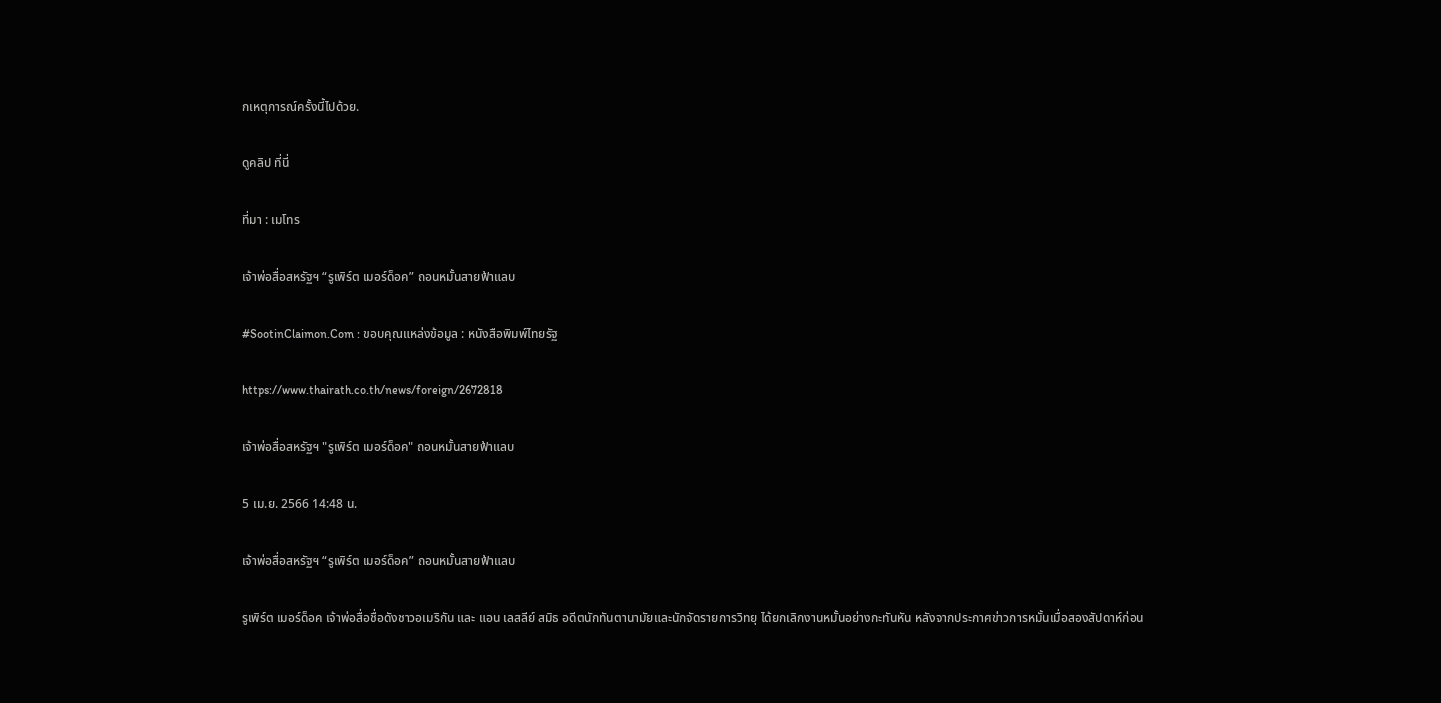กเหตุการณ์ครั้งนี้ไปด้วย.

ดูคลิป ที่นี่

ที่มา : เมโทร

เจ้าพ่อสื่อสหรัฐฯ “รูเพิร์ต เมอร์ด็อค” ถอนหมั้นสายฟ้าแลบ

#SootinClaimon.Com : ขอบคุณแหล่งข้อมูล : หนังสือพิมพ์ไทยรัฐ

https://www.thairath.co.th/news/foreign/2672818

เจ้าพ่อสื่อสหรัฐฯ "รูเพิร์ต เมอร์ด็อค" ถอนหมั้นสายฟ้าแลบ

5 เม.ย. 2566 14:48 น.

เจ้าพ่อสื่อสหรัฐฯ “รูเพิร์ต เมอร์ด็อค” ถอนหมั้นสายฟ้าแลบ

รูเพิร์ต เมอร์ด็อค เจ้าพ่อสื่อชื่อดังชาวอเมริกัน และ แอน เลสลีย์ สมิธ อดีตนักทันตานามัยและนักจัดรายการวิทยุ ได้ยกเลิกงานหมั้นอย่างกะทันหัน หลังจากประกาศข่าวการหมั้นเมื่อสองสัปดาห์ก่อน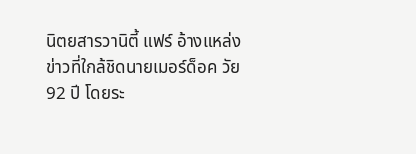นิตยสารวานิตี้ แฟร์ อ้างแหล่งข่าวที่ใกล้ชิดนายเมอร์ด็อค วัย 92 ปี โดยระ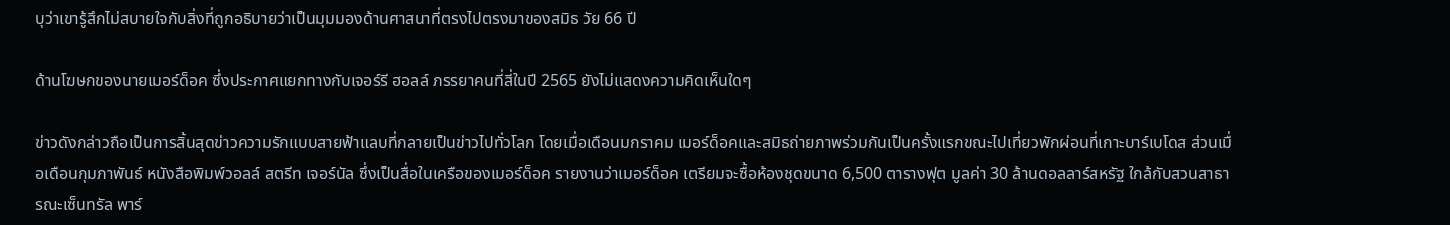บุว่าเขารู้สึกไม่สบายใจกับสิ่งที่ถูกอธิบายว่าเป็นมุมมองด้านศาสนาที่ตรงไปตรงมาของสมิธ วัย 66 ปี

ด้านโฆษกของนายเมอร์ด็อค ซึ่งประกาศแยกทางกับเจอร์รี ฮอลล์ ภรรยาคนที่สี่ในปี 2565 ยังไม่แสดงความคิดเห็นใดๆ

ข่าวดังกล่าวถือเป็นการสิ้นสุดข่าวความรักแบบสายฟ้าแลบที่กลายเป็นข่าวไปทั่วโลก โดยเมื่อเดือนมกราคม เมอร์ด็อคและสมิธถ่ายภาพร่วมกันเป็นครั้งแรกขณะไปเที่ยวพักผ่อนที่เกาะบาร์เบโดส ส่วนเมื่อเดือนกุมภาพันธ์ หนังสือพิมพ์วอลล์ สตรีท เจอร์นัล ซึ่งเป็นสื่อในเครือของเมอร์ด็อค รายงานว่าเมอร์ด็อค เตรียมจะซื้อห้องชุดขนาด 6,500 ตารางฟุต มูลค่า 30 ล้านดอลลาร์สหรัฐ ใกล้กับสวนสาธารณะเซ็นทรัล พาร์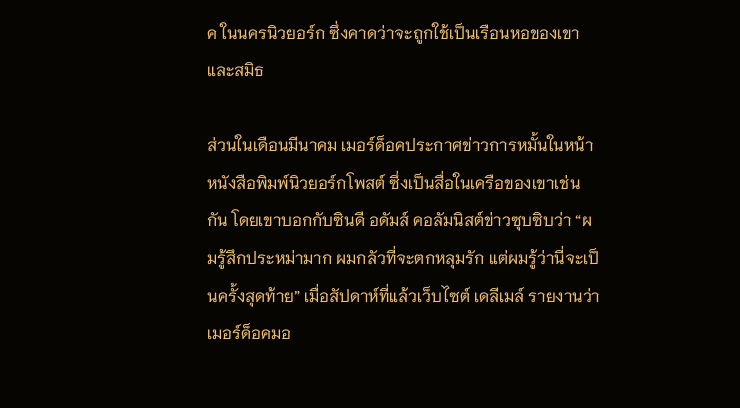ค ในนครนิวยอร์ก ซึ่งคาดว่าจะถูกใช้เป็นเรือนหอของเขาและสมิธ

ส่วนในเดือนมีนาคม เมอร์ด็อคประกาศข่าวการหมั้นในหน้าหนังสือพิมพ์นิวยอร์กโพสต์ ซึ่งเป็นสื่อในเครือของเขาเช่นกัน โดยเขาบอกกับซินดี อดัมส์ คอลัมนิสต์ข่าวซุบซิบว่า “ผมรู้สึกประหม่ามาก ผมกลัวที่จะตกหลุมรัก แต่ผมรู้ว่านี่จะเป็นครั้งสุดท้าย” เมื่อสัปดาห์ที่แล้วเว็บไซต์ เดลีเมล์ รายงานว่า เมอร์ด็อคมอ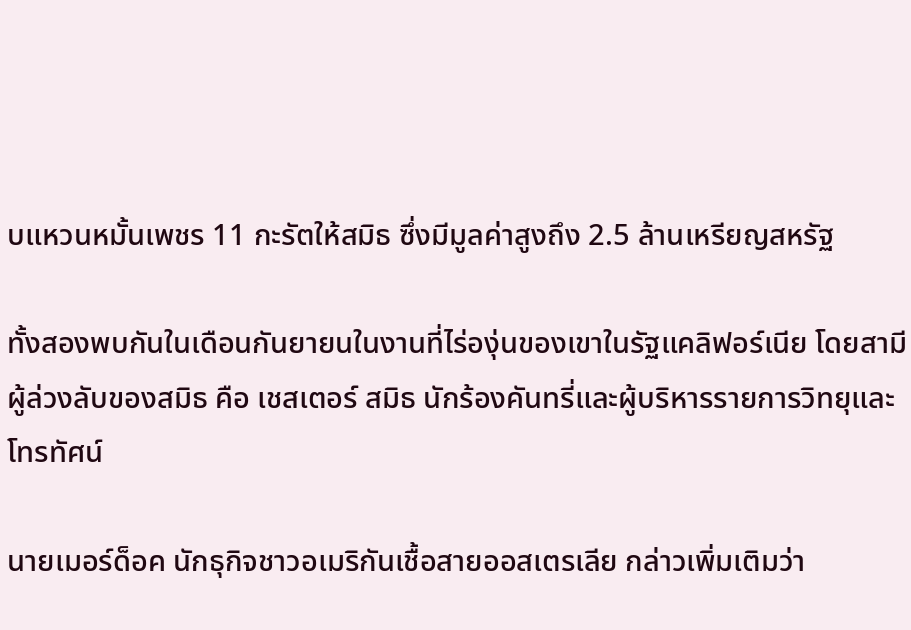บแหวนหมั้นเพชร 11 กะรัตให้สมิธ ซึ่งมีมูลค่าสูงถึง 2.5 ล้านเหรียญสหรัฐ

ทั้งสองพบกันในเดือนกันยายนในงานที่ไร่องุ่นของเขาในรัฐแคลิฟอร์เนีย โดยสามีผู้ล่วงลับของสมิธ คือ เชสเตอร์ สมิธ นักร้องคันทรี่และผู้บริหารรายการวิทยุและโทรทัศน์

นายเมอร์ด็อค นักธุกิจชาวอเมริกันเชื้อสายออสเตรเลีย กล่าวเพิ่มเติมว่า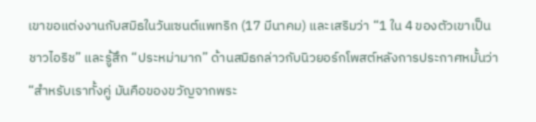เขาขอแต่งงานกับสมิธในวันเซนต์แพทริก (17 มีนาคม) และเสริมว่า “1 ใน 4 ของตัวเขาเป็นชาวไอริช” และรู้สึก “ประหม่ามาก” ด้านสมิธกล่าวกับนิวยอร์กโพสต์หลังการประกาศหมั้นว่า “สำหรับเราทั้งคู่ มันคือของขวัญจากพระ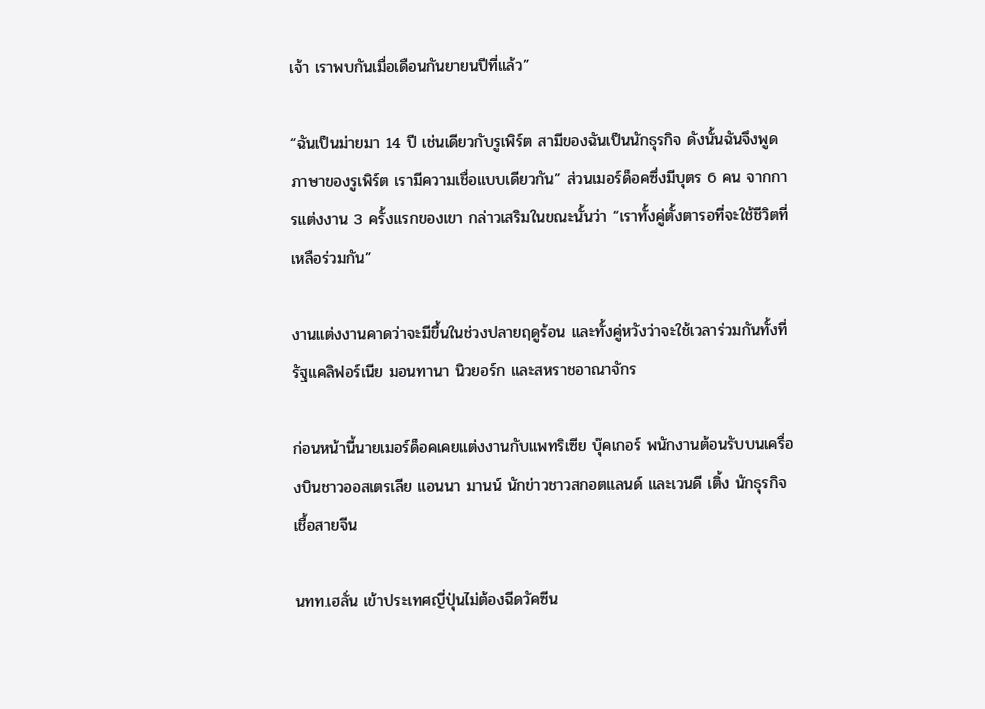เจ้า เราพบกันเมื่อเดือนกันยายนปีที่แล้ว”

“ฉันเป็นม่ายมา 14 ปี เช่นเดียวกับรูเพิร์ต สามีของฉันเป็นนักธุรกิจ ดังนั้นฉันจึงพูดภาษาของรูเพิร์ต เรามีความเชื่อแบบเดียวกัน” ส่วนเมอร์ด็อคซึ่งมีบุตร 6 คน จากการแต่งงาน 3 ครั้งแรกของเขา กล่าวเสริมในขณะนั้นว่า “เราทั้งคู่ตั้งตารอที่จะใช้ชีวิตที่เหลือร่วมกัน”

งานแต่งงานคาดว่าจะมีขึ้นในช่วงปลายฤดูร้อน และทั้งคู่หวังว่าจะใช้เวลาร่วมกันทั้งที่รัฐแคลิฟอร์เนีย มอนทานา นิวยอร์ก และสหราชอาณาจักร

ก่อนหน้านี้นายเมอร์ด็อคเคยแต่งงานกับแพทริเซีย บุ๊คเกอร์ พนักงานต้อนรับบนเครื่องบินชาวออสเตรเลีย แอนนา มานน์ นักข่าวชาวสกอตแลนด์ และเวนดี เติ้ง นักธุรกิจเชื้อสายจีน

นทท.เฮลั่น เข้าประเทศญี่ปุ่นไม่ต้องฉีดวัคซีน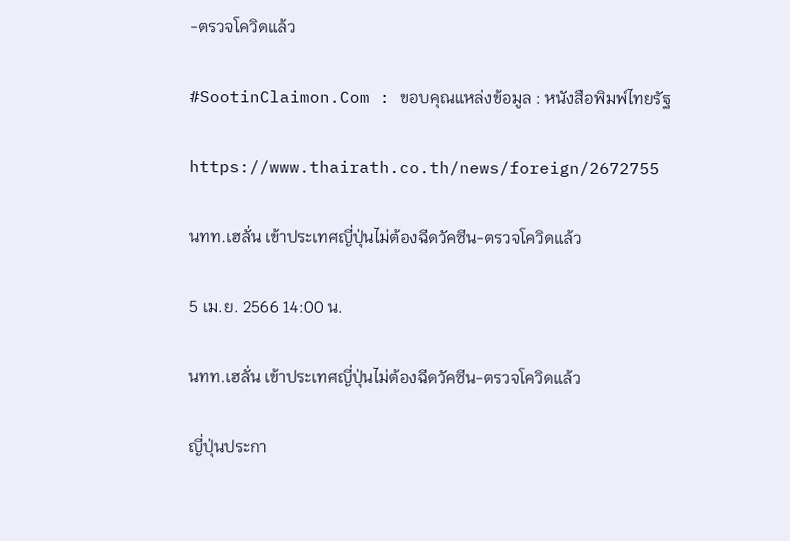-ตรวจโควิดแล้ว

#SootinClaimon.Com : ขอบคุณแหล่งข้อมูล : หนังสือพิมพ์ไทยรัฐ

https://www.thairath.co.th/news/foreign/2672755

นทท.เฮลั่น เข้าประเทศญี่ปุ่นไม่ต้องฉีดวัคซีน-ตรวจโควิดแล้ว

5 เม.ย. 2566 14:00 น.

นทท.เฮลั่น เข้าประเทศญี่ปุ่นไม่ต้องฉีดวัคซีน-ตรวจโควิดแล้ว

ญี่ปุ่นประกา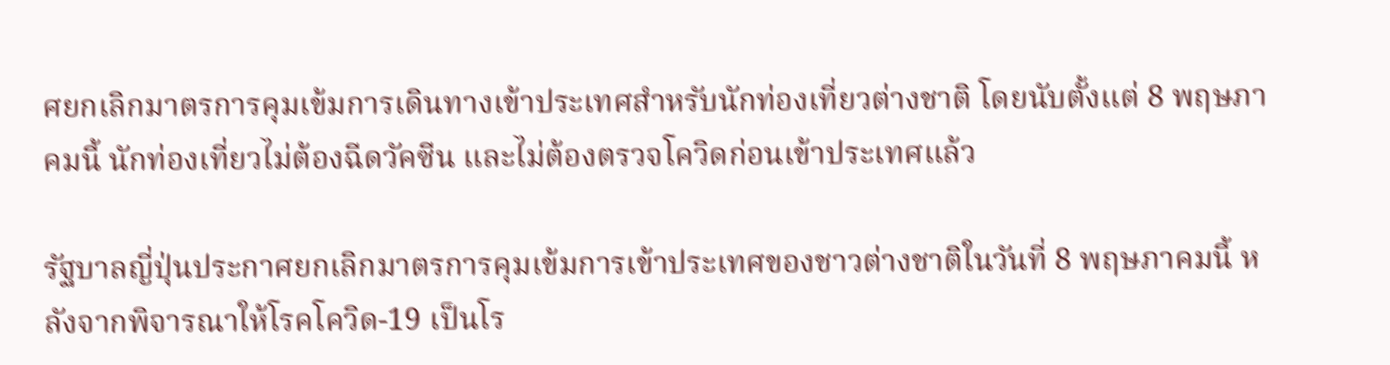ศยกเลิกมาตรการคุมเข้มการเดินทางเข้าประเทศสำหรับนักท่องเที่ยวต่างชาติ โดยนับตั้งแต่ 8 พฤษภาคมนี้ นักท่องเที่ยวไม่ต้องฉีดวัคซีน และไม่ต้องตรวจโควิดก่อนเข้าประเทศแล้ว

รัฐบาลญี่ปุ่นประกาศยกเลิกมาตรการคุมเข้มการเข้าประเทศของชาวต่างชาติในวันที่ 8 พฤษภาคมนี้ หลังจากพิจารณาให้โรคโควิด-19 เป็นโร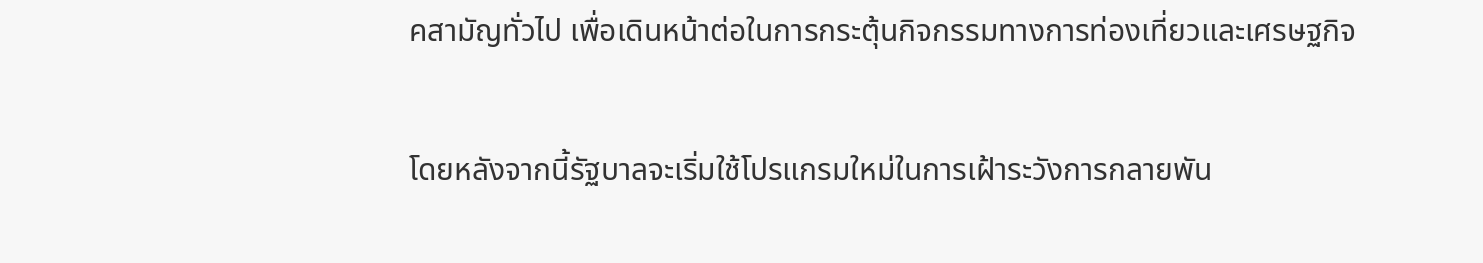คสามัญทั่วไป เพื่อเดินหน้าต่อในการกระตุ้นกิจกรรมทางการท่องเที่ยวและเศรษฐกิจ

โดยหลังจากนี้รัฐบาลจะเริ่มใช้โปรแกรมใหม่ในการเฝ้าระวังการกลายพัน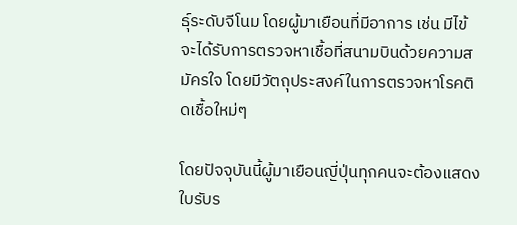ธุ์ระดับจีโนม โดยผู้มาเยือนที่มีอาการ เช่น มีไข้ จะได้รับการตรวจหาเชื้อที่สนามบินด้วยความสมัครใจ โดยมีวัตถุประสงค์ในการตรวจหาโรคติดเชื้อใหม่ๆ

โดยปัจจุบันนี้ผู้มาเยือนญี่ปุ่นทุกคนจะต้องแสดงใบรับร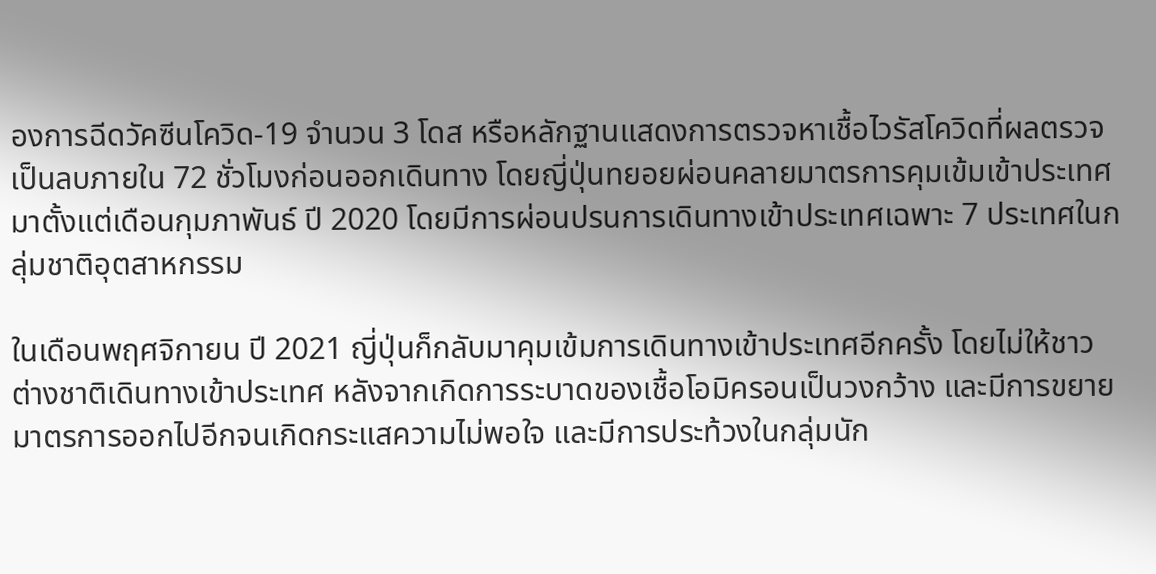องการฉีดวัคซีนโควิด-19 จำนวน 3 โดส หรือหลักฐานแสดงการตรวจหาเชื้อไวรัสโควิดที่ผลตรวจเป็นลบภายใน 72 ชั่วโมงก่อนออกเดินทาง โดยญี่ปุ่นทยอยผ่อนคลายมาตรการคุมเข้มเข้าประเทศมาตั้งแต่เดือนกุมภาพันธ์ ปี 2020 โดยมีการผ่อนปรนการเดินทางเข้าประเทศเฉพาะ 7 ประเทศในกลุ่มชาติอุตสาหกรรม

ในเดือนพฤศจิกายน ปี 2021 ญี่ปุ่นก็กลับมาคุมเข้มการเดินทางเข้าประเทศอีกครั้ง โดยไม่ให้ชาวต่างชาติเดินทางเข้าประเทศ หลังจากเกิดการระบาดของเชื้อโอมิครอนเป็นวงกว้าง และมีการขยายมาตรการออกไปอีกจนเกิดกระแสความไม่พอใจ และมีการประท้วงในกลุ่มนัก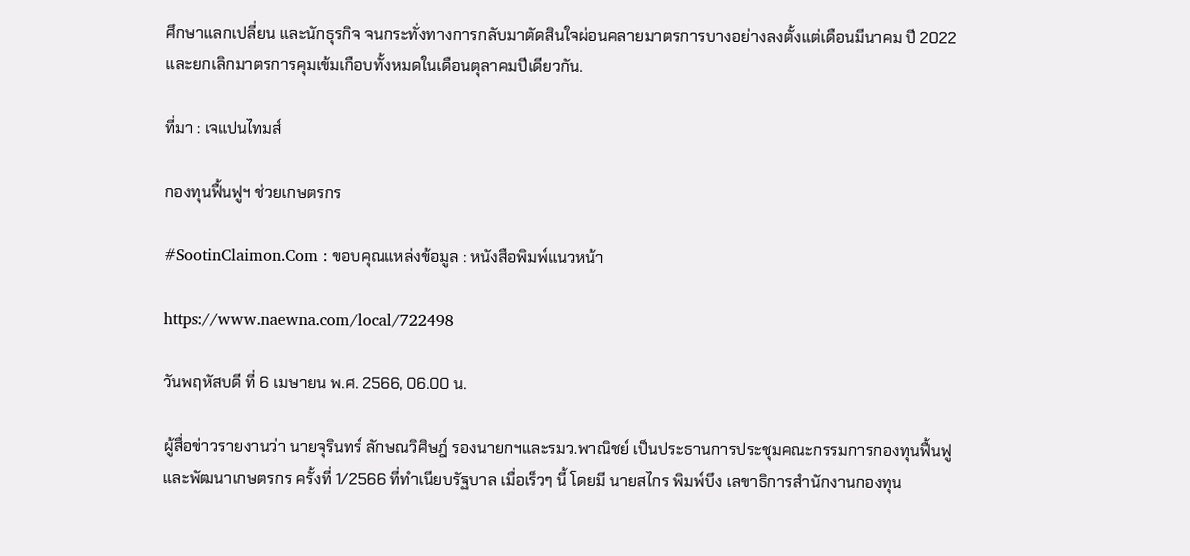ศึกษาแลกเปลี่ยน และนักธุรกิจ จนกระทั่งทางการกลับมาตัดสินใจผ่อนคลายมาตรการบางอย่างลงตั้งแต่เดือนมีนาคม ปี 2022 และยกเลิกมาตรการคุมเข้มเกือบทั้งหมดในเดือนตุลาคมปีเดียวกัน.

ที่มา : เจแปนไทมส์

กองทุนฟื้นฟูฯ ช่วยเกษตรกร

#SootinClaimon.Com : ขอบคุณแหล่งข้อมูล : หนังสือพิมพ์แนวหน้า

https://www.naewna.com/local/722498

วันพฤหัสบดี ที่ 6 เมษายน พ.ศ. 2566, 06.00 น.

ผู้สื่อข่าวรายงานว่า นายจุรินทร์ ลักษณวิศิษฎ์ รองนายกฯและรมว.พาณิชย์ เป็นประธานการประชุมคณะกรรมการกองทุนฟื้นฟูและพัฒนาเกษตรกร ครั้งที่ 1/2566 ที่ทำเนียบรัฐบาล เมื่อเร็วๆ นี้ โดยมี นายสไกร พิมพ์บึง เลขาธิการสำนักงานกองทุน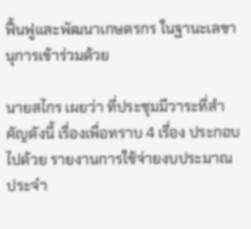ฟื้นฟูและพัฒนาเกษตรกร ในฐานะเลขานุการเข้าร่วมด้วย

นายสไกร เผยว่า ที่ประชุมมีวาระที่สำคัญดังนี้ เรื่องเพื่อทราบ 4 เรื่อง ประกอบไปด้วย รายงานการใช้จ่ายงบประมาณประจำ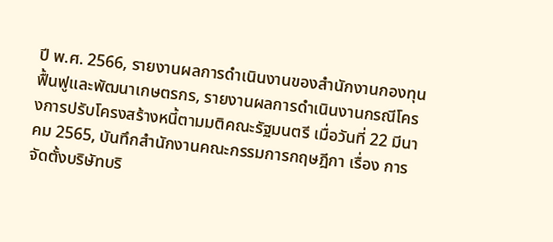ปี พ.ศ. 2566, รายงานผลการดำเนินงานของสำนักงานกองทุนฟื้นฟูและพัฒนาเกษตรกร, รายงานผลการดำเนินงานกรณีโครงการปรับโครงสร้างหนี้ตามมติคณะรัฐมนตรี เมื่อวันที่ 22 มีนาคม 2565, บันทึกสำนักงานคณะกรรมการกฤษฎีกา เรื่อง การจัดตั้งบริษัทบริ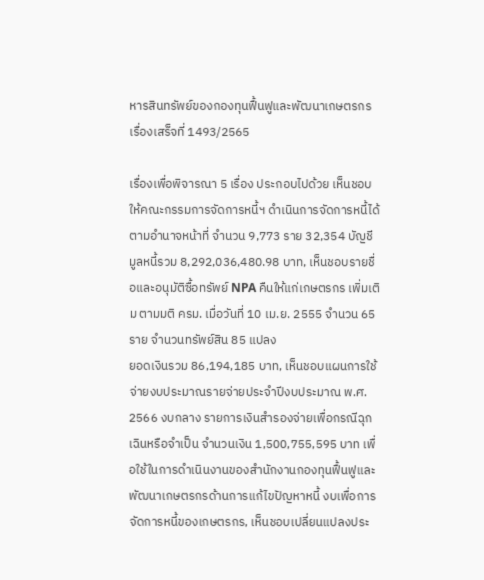หารสินทรัพย์ของกองทุนฟื้นฟูและพัฒนาเกษตรกร เรื่องเสร็จที่ 1493/2565

เรื่องเพื่อพิจารณา 5 เรื่อง ประกอบไปด้วย เห็นชอบให้คณะกรรมการจัดการหนี้ฯ ดำเนินการจัดการหนี้ได้ตามอำนาจหน้าที่ จำนวน 9,773 ราย 32,354 บัญชี มูลหนี้รวม 8,292,036,480.98 บาท, เห็นชอบรายชื่อและอนุมัติซื้อทรัพย์ NPA คืนให้แก่เกษตรกร เพิ่มเติม ตามมติ ครม. เมื่อวันที่ 10 เม.ย. 2555 จำนวน 65 ราย จำนวนทรัพย์สิน 85 แปลง
ยอดเงินรวม 86,194,185 บาท, เห็นชอบแผนการใช้จ่ายงบประมาณรายจ่ายประจำปีงบประมาณ พ.ศ. 2566 งบกลาง รายการเงินสำรองจ่ายเพื่อกรณีฉุกเฉินหรือจำเป็น จำนวนเงิน 1,500,755,595 บาท เพื่อใช้ในการดำเนินงานของสำนักงานกองทุนฟื้นฟูและพัฒนาเกษตรกรด้านการแก้ไขปัญหาหนี้ งบเพื่อการจัดการหนี้ของเกษตรกร, เห็นชอบเปลี่ยนแปลงประ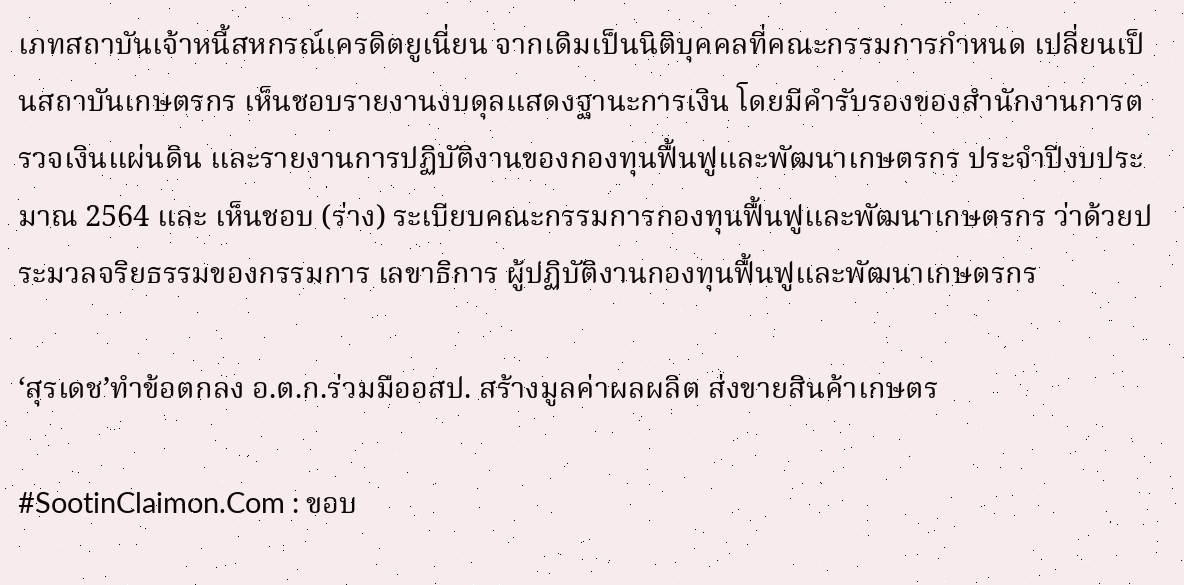เภทสถาบันเจ้าหนี้สหกรณ์เครดิตยูเนี่ยน จากเดิมเป็นนิติบุคคลที่คณะกรรมการกำหนด เปลี่ยนเป็นสถาบันเกษตรกร เห็นชอบรายงานงบดุลแสดงฐานะการเงิน โดยมีคำรับรองของสำนักงานการตรวจเงินแผ่นดิน และรายงานการปฏิบัติงานของกองทุนฟื้นฟูและพัฒนาเกษตรกร ประจำปีงบประมาณ 2564 และ เห็นชอบ (ร่าง) ระเบียบคณะกรรมการกองทุนฟื้นฟูและพัฒนาเกษตรกร ว่าด้วยประมวลจริยธรรมของกรรมการ เลขาธิการ ผู้ปฏิบัติงานกองทุนฟื้นฟูและพัฒนาเกษตรกร

‘สุรเดช’ทำข้อตกลง อ.ต.ก.ร่วมมืออสป. สร้างมูลค่าผลผลิต ส่งขายสินค้าเกษตร

#SootinClaimon.Com : ขอบ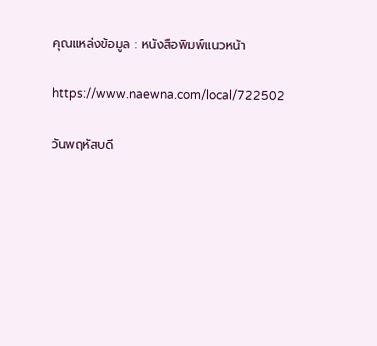คุณแหล่งข้อมูล : หนังสือพิมพ์แนวหน้า

https://www.naewna.com/local/722502

วันพฤหัสบดี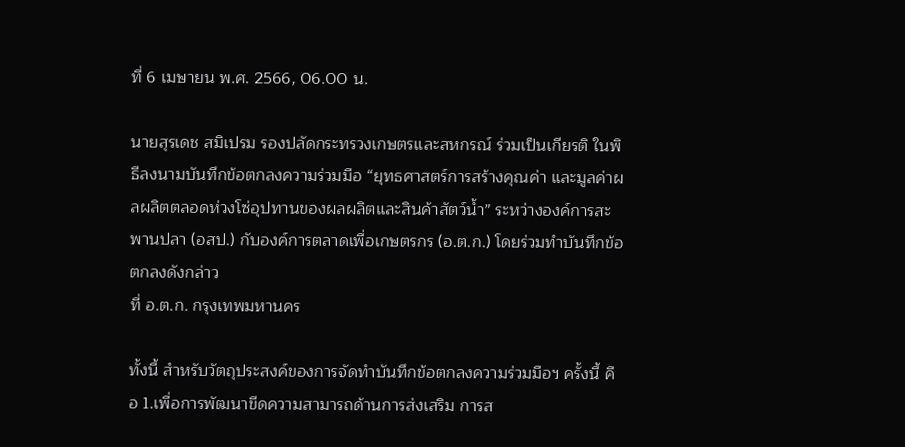ที่ 6 เมษายน พ.ศ. 2566, 06.00 น.

นายสุรเดช สมิเปรม รองปลัดกระทรวงเกษตรและสหกรณ์ ร่วมเป็นเกียรติ ในพิธีลงนามบันทึกข้อตกลงความร่วมมือ “ยุทธศาสตร์การสร้างคุณค่า และมูลค่าผลผลิตตลอดห่วงโซ่อุปทานของผลผลิตและสินค้าสัตว์น้ำ” ระหว่างองค์การสะพานปลา (อสป.) กับองค์การตลาดเพื่อเกษตรกร (อ.ต.ก.) โดยร่วมทำบันทึกข้อตกลงดังกล่าว
ที่ อ.ต.ก. กรุงเทพมหานคร

ทั้งนี้ สำหรับวัตถุประสงค์ของการจัดทำบันทึกข้อตกลงความร่วมมือฯ ครั้งนี้ คือ 1.เพื่อการพัฒนาขีดความสามารถด้านการส่งเสริม การส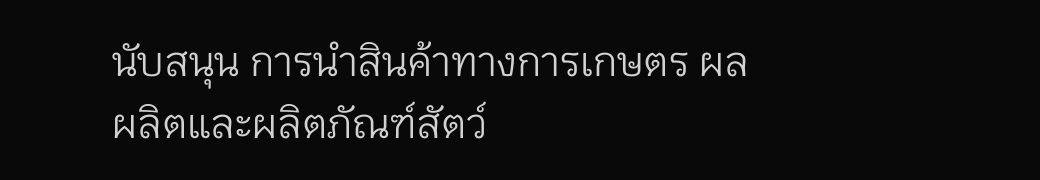นับสนุน การนำสินค้าทางการเกษตร ผลผลิตและผลิตภัณฑ์สัตว์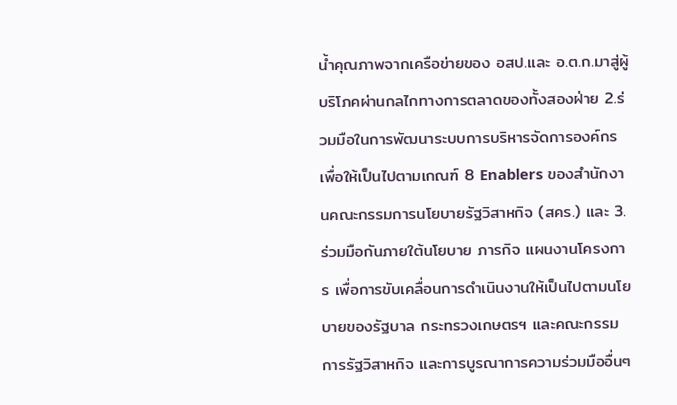น้ำคุณภาพจากเครือข่ายของ อสป.และ อ.ต.ก.มาสู่ผู้บริโภคผ่านกลไกทางการตลาดของทั้งสองฝ่าย 2.ร่วมมือในการพัฒนาระบบการบริหารจัดการองค์กร เพื่อให้เป็นไปตามเกณฑ์ 8 Enablers ของสำนักงานคณะกรรมการนโยบายรัฐวิสาหกิจ (สคร.) และ 3.ร่วมมือกันภายใต้นโยบาย ภารกิจ แผนงานโครงการ เพื่อการขับเคลื่อนการดำเนินงานให้เป็นไปตามนโยบายของรัฐบาล กระทรวงเกษตรฯ และคณะกรรมการรัฐวิสาหกิจ และการบูรณาการความร่วมมืออื่นๆ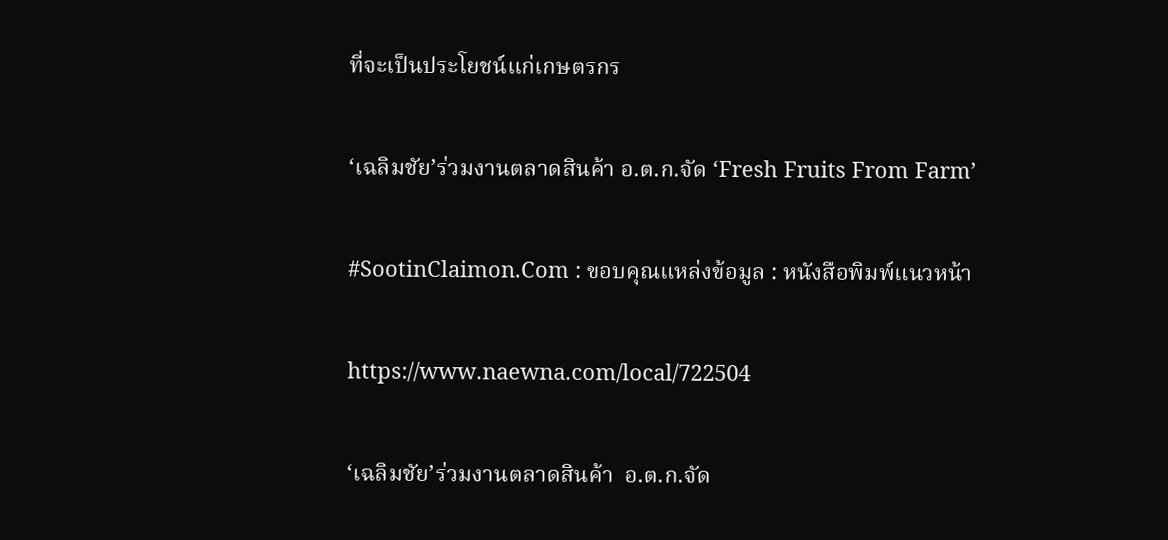ที่จะเป็นประโยชน์แก่เกษตรกร

‘เฉลิมชัย’ร่วมงานตลาดสินค้า อ.ต.ก.จัด ‘Fresh Fruits From Farm’

#SootinClaimon.Com : ขอบคุณแหล่งข้อมูล : หนังสือพิมพ์แนวหน้า

https://www.naewna.com/local/722504

‘เฉลิมชัย’ร่วมงานตลาดสินค้า  อ.ต.ก.จัด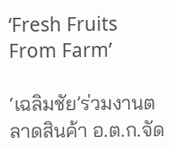‘Fresh Fruits From Farm’

‘เฉลิมชัย’ร่วมงานตลาดสินค้า อ.ต.ก.จัด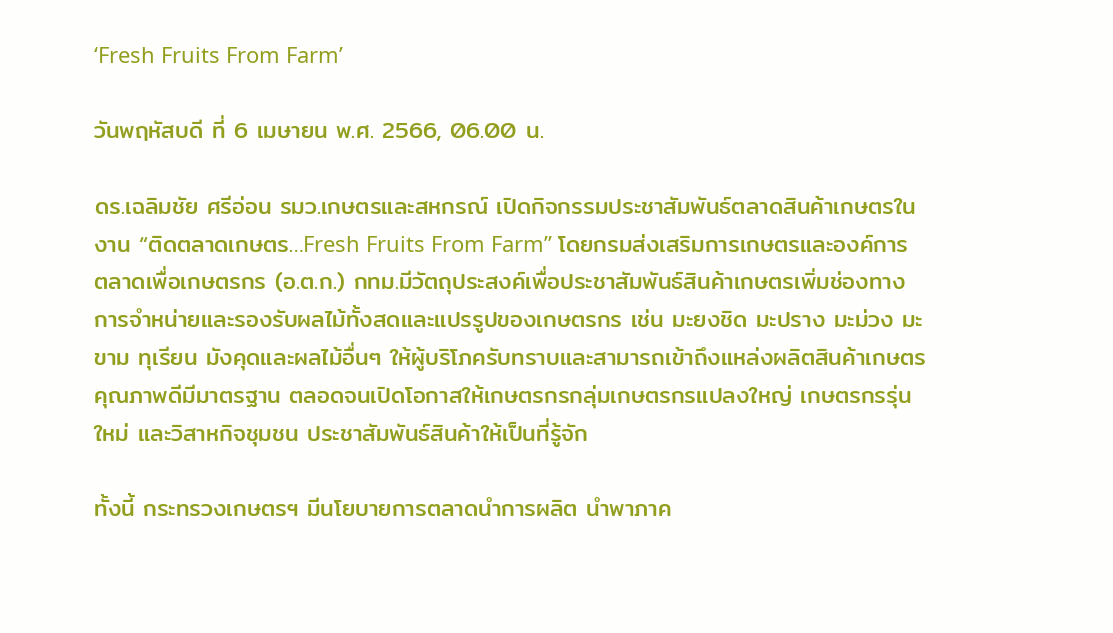‘Fresh Fruits From Farm’

วันพฤหัสบดี ที่ 6 เมษายน พ.ศ. 2566, 06.00 น.

ดร.เฉลิมชัย ศรีอ่อน รมว.เกษตรและสหกรณ์ เปิดกิจกรรมประชาสัมพันธ์ตลาดสินค้าเกษตรในงาน “ติดตลาดเกษตร…Fresh Fruits From Farm” โดยกรมส่งเสริมการเกษตรและองค์การตลาดเพื่อเกษตรกร (อ.ต.ก.) กทม.มีวัตถุประสงค์เพื่อประชาสัมพันธ์สินค้าเกษตรเพิ่มช่องทางการจำหน่ายและรองรับผลไม้ทั้งสดและแปรรูปของเกษตรกร เช่น มะยงชิด มะปราง มะม่วง มะขาม ทุเรียน มังคุดและผลไม้อื่นๆ ให้ผู้บริโภครับทราบและสามารถเข้าถึงแหล่งผลิตสินค้าเกษตรคุณภาพดีมีมาตรฐาน ตลอดจนเปิดโอกาสให้เกษตรกรกลุ่มเกษตรกรแปลงใหญ่ เกษตรกรรุ่นใหม่ และวิสาหกิจชุมชน ประชาสัมพันธ์สินค้าให้เป็นที่รู้จัก

ทั้งนี้ กระทรวงเกษตรฯ มีนโยบายการตลาดนำการผลิต นำพาภาค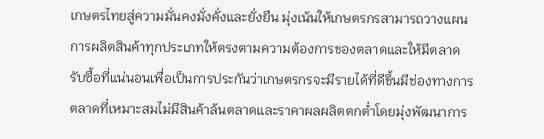เกษตรไทยสู่ความมั่นคงมั่งคั่งและยั่งยืน มุ่งเน้นให้เกษตรกรสามารถวางแผนการผลิตสินค้าทุกประเภทให้ตรงตามความต้องการของตลาดและให้มีตลาดรับซื้อที่แน่นอนเพื่อเป็นการประกันว่าเกษตรกรจะมีรายได้ที่ดีขึ้นมีช่องทางการตลาดที่เหมาะสมไม่มีสินค้าล้นตลาดและราคาผลผลิตตกต่ำโดยมุ่งพัฒนาการ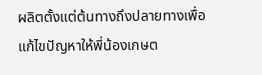ผลิตตั้งแต่ต้นทางถึงปลายทางเพื่อแก้ไขปัญหาให้พี่น้องเกษต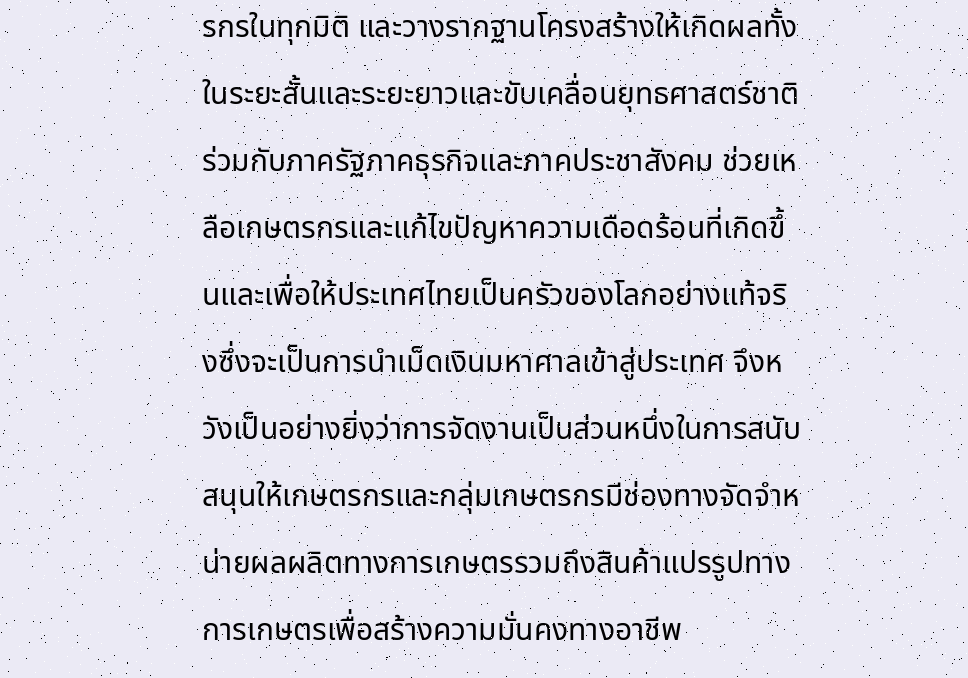รกรในทุกมิติ และวางรากฐานโครงสร้างให้เกิดผลทั้งในระยะสั้นและระยะยาวและขับเคลื่อนยุทธศาสตร์ชาติร่วมกับภาครัฐภาคธุรกิจและภาคประชาสังคม ช่วยเหลือเกษตรกรและแก้ไขปัญหาความเดือดร้อนที่เกิดขึ้นและเพื่อให้ประเทศไทยเป็นครัวของโลกอย่างแท้จริงซึ่งจะเป็นการนำเม็ดเงินมหาศาลเข้าสู่ประเทศ จึงหวังเป็นอย่างยิ่งว่าการจัดงานเป็นส่วนหนึ่งในการสนับสนุนให้เกษตรกรและกลุ่มเกษตรกรมีช่องทางจัดจำหน่ายผลผลิตทางการเกษตรรวมถึงสินค้าแปรรูปทางการเกษตรเพื่อสร้างความมั่นคงทางอาชีพ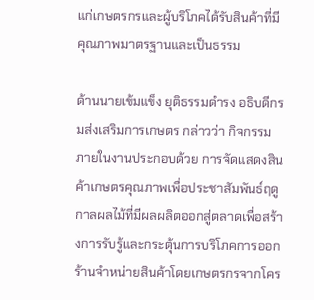แก่เกษตรกรและผู้บริโภคได้รับสินค้าที่มีคุณภาพมาตรฐานและเป็นธรรม

ด้านนายเข้มแข็ง ยุติธรรมดำรง อธิบดีกรมส่งเสริมการเกษตร กล่าวว่า กิจกรรมภายในงานประกอบด้วย การจัดแสดงสินค้าเกษตรคุณภาพเพื่อประชาสัมพันธ์ฤดูกาลผลไม้ที่มีผลผลิตออกสู่ตลาดเพื่อสร้างการรับรู้และกระตุ้นการบริโภคการออกร้านจำหน่ายสินค้าโดยเกษตรกรจากโคร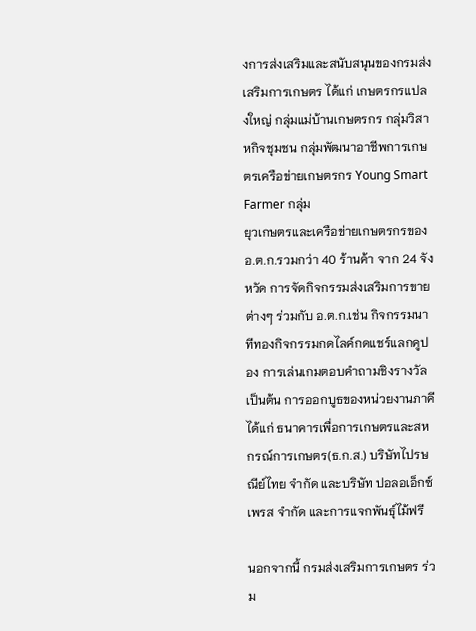งการส่งเสริมและสนับสนุนของกรมส่งเสริมการเกษตร ได้แก่ เกษตรกรแปลงใหญ่ กลุ่มแม่บ้านเกษตรกร กลุ่มวิสาหกิจชุมชน กลุ่มพัฒนาอาชีพการเกษตรเครือข่ายเกษตรกร Young Smart Farmer กลุ่ม
ยุวเกษตรและเครือข่ายเกษตรกรของ อ.ต.ก.รวมกว่า 40 ร้านค้า จาก 24 จังหวัด การจัดกิจกรรมส่งเสริมการขายต่างๆ ร่วมกับ อ.ต.ก.เช่น กิจกรรมนาทีทองกิจกรรมกดไลค์กดแชร์แลกคูปอง การเล่นเกมตอบคำถามชิงรางวัล เป็นต้น การออกบูธของหน่วยงานภาคี ได้แก่ ธนาคารเพื่อการเกษตรและสหกรณ์การเกษตร(ธ.ก.ส.) บริษัทไปรษณีย์ไทย จำกัด และบริษัท ปอลอเอ็กซ์เพรส จำกัด และการแจกพันธุ์ไม้ฟรี

นอกจากนี้ กรมส่งเสริมการเกษตร ร่วม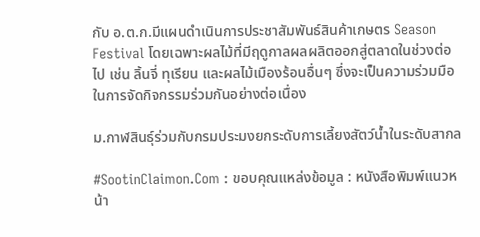กับ อ.ต.ก.มีแผนดำเนินการประชาสัมพันธ์สินค้าเกษตร Season Festival โดยเฉพาะผลไม้ที่มีฤดูกาลผลผลิตออกสู่ตลาดในช่วงต่อไป เช่น ลิ้นจี่ ทุเรียน และผลไม้เมืองร้อนอื่นๆ ซึ่งจะเป็นความร่วมมือในการจัดกิจกรรมร่วมกันอย่างต่อเนื่อง

ม.กาฬสินธุ์ร่วมกับกรมประมงยกระดับการเลี้ยงสัตว์น้ำในระดับสากล

#SootinClaimon.Com : ขอบคุณแหล่งข้อมูล : หนังสือพิมพ์แนวหน้า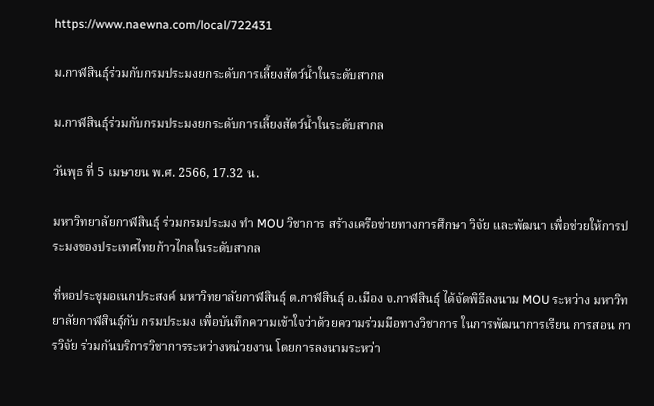https://www.naewna.com/local/722431

ม.กาฬสินธุ์ร่วมกับกรมประมงยกระดับการเลี้ยงสัตว์น้ำในระดับสากล

ม.กาฬสินธุ์ร่วมกับกรมประมงยกระดับการเลี้ยงสัตว์น้ำในระดับสากล

วันพุธ ที่ 5 เมษายน พ.ศ. 2566, 17.32 น.

มหาวิทยาลัยกาฬสินธุ์ ร่วมกรมประมง ทำ MOU วิชาการ สร้างเครือข่ายทางการศึกษา วิจัย และพัฒนา เพื่อช่วยให้การประมงของประเทศไทยก้าวไกลในระดับสากล

ที่หอประชุมอเนกประสงค์ มหาวิทยาลัยกาฬสินธุ์ ต.กาฬสินธุ์ อ.เมือง จ.กาฬสินธุ์ ได้จัดพิธีลงนาม MOU ระหว่าง มหาวิทยาลัยกาฬสินธุ์กับ กรมประมง เพื่อบันทึกความเข้าใจว่าด้วยความร่วมมือทางวิชาการ ในการพัฒนาการเรียน การสอน การวิจัย ร่วมกันบริการวิชาการระหว่างหน่วยงาน โดยการลงนามระหว่า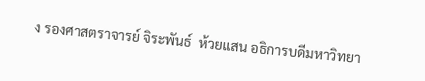ง รองศาสตราจารย์ จิระพันธ์  ห้วยแสน อธิการบดีมหาวิทยา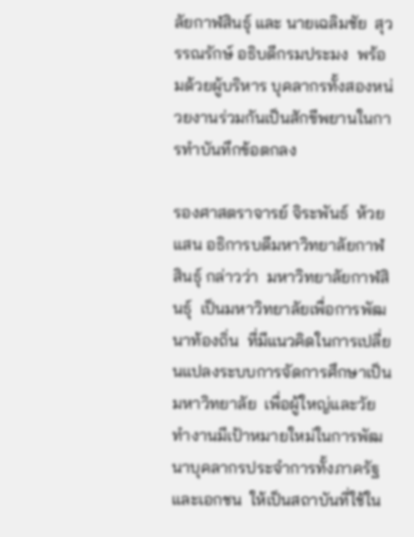ลัยกาฬสินธุ์ และ นายเฉลิมชัย  สุวรรณรักษ์ อธิบดีกรมประมง  พร้อมด้วยผู้บริหาร บุคลากรทั้งสองหน่วยงานร่วมกันเป็นสักขีพยานในการทำบันทึกข้อตกลง

รองศาสตราจารย์ จิระพันธ์  ห้วยแสน อธิการบดีมหาวิทยาลัยกาฬสินธุ์ กล่าวว่า  มหาวิทยาลัยกาฬสินธุ์  เป็นมหาวิทยาลัยเพื่อการพัฒนาท้องถิ่น  ที่มีแนวคิดในการเปลี่ยนแปลงระบบการจัดการศึกษาเป็นมหาวิทยาลัย  เพื่อผู้ใหญ่และวัยทำงานมีเป้าหมายใหม่ในการพัฒนาบุคลากรประจำการทั้งภาครัฐและเอกชน  ให้เป็นสถาบันที่ใช้ใน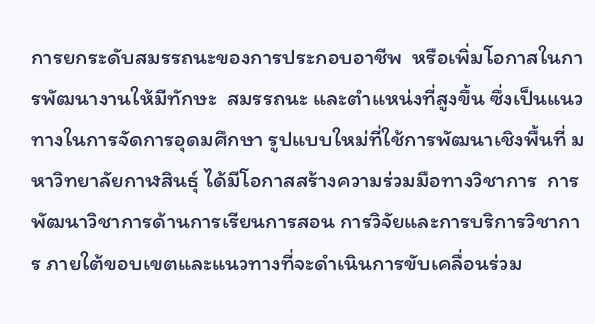การยกระดับสมรรถนะของการประกอบอาชีพ  หรือเพิ่มโอกาสในการพัฒนางานให้มีทักษะ  สมรรถนะ และตำแหน่งที่สูงขึ้น ซึ่งเป็นแนวทางในการจัดการอุดมศึกษา รูปแบบใหม่ที่ใช้การพัฒนาเชิงพื้นที่ มหาวิทยาลัยกาฬสินธุ์ ได้มีโอกาสสร้างความร่วมมือทางวิชาการ  การพัฒนาวิชาการด้านการเรียนการสอน การวิจัยและการบริการวิชาการ ภายใต้ขอบเขตและแนวทางที่จะดำเนินการขับเคลื่อนร่วม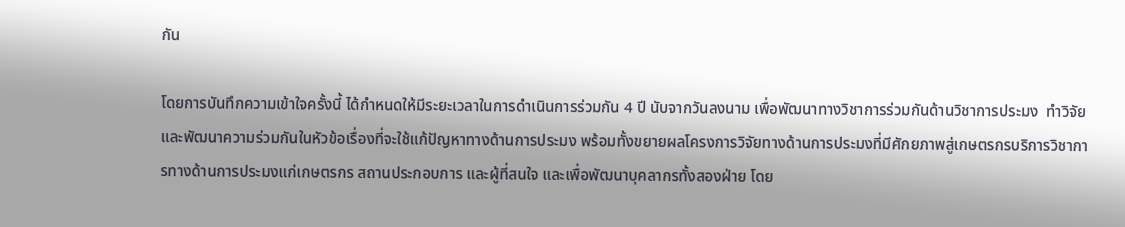กัน

โดยการบันทึกความเข้าใจครั้งนี้ ได้กำหนดให้มีระยะเวลาในการดำเนินการร่วมกัน 4 ปี นับจากวันลงนาม เพื่อพัฒนาทางวิชาการร่วมกันด้านวิชาการประมง  ทำวิจัย และพัฒนาความร่วมกันในหัวข้อเรื่องที่จะใช้แก้ปัญหาทางด้านการประมง พร้อมทั้งขยายผลโครงการวิจัยทางด้านการประมงที่มีศักยภาพสู่เกษตรกรบริการวิชาการทางด้านการประมงแก่เกษตรกร สถานประกอบการ และผู้ที่สนใจ และเพื่อพัฒนาบุคลากรทั้งสองฝ่าย โดย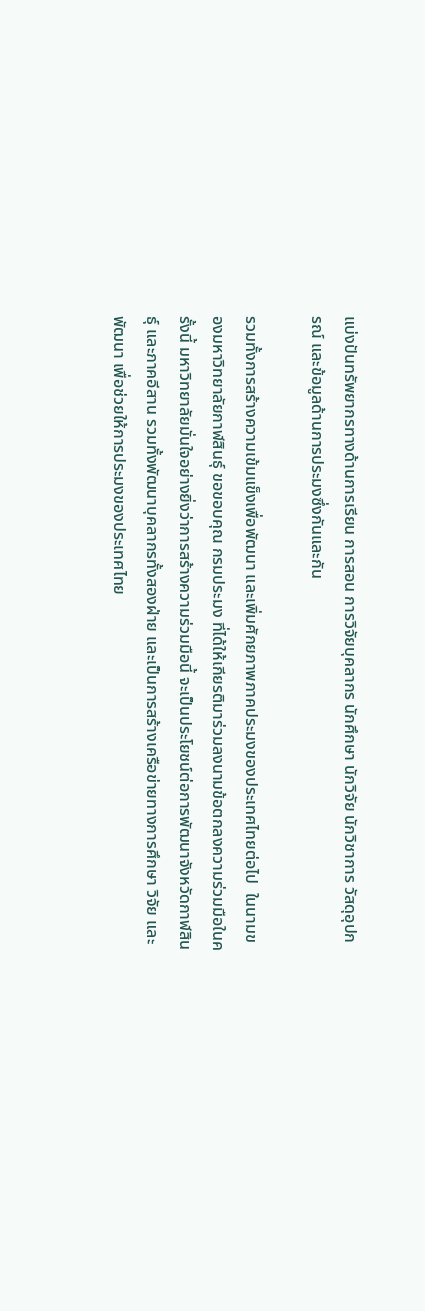แบ่งปันทรัพยากรทางด้านการเรียน การสอน การวิจัยบุคลากร นักศึกษา นักวิจัย นักวิชาการ วัสดุอุปกรณ์ และข้อมูลด้านการประมงซึ่งกันและกัน

รวมทั้งการสร้างความเข้มแข็งเพื่อพัฒนา และเพิ่มศักยภาพภาคประมงของประเทศไทยต่อไป  ในนามของมหาวิทยาลัยกาฬสินธุ์ ขอขอบคุณ กรมประมง ที่ได้ให้เกียรติมาร่วมลงนามข้อตกลงความร่วมมือในครั้งนี้ มหาวิทยาลัยมั่นใจอย่างยิ่งว่าการสร้างความร่วมมือนี้ จะเป็นประโยชน์ต่อการพัฒนาจังหวัดกาฬสินธุ์ และภาคอีสาน รวมทั้งพัฒนาบุคลากรทั้งสองฝ่าย และเป็นการสร้างเครือข่ายทางการศึกษา วิจัย และพัฒนา เพื่อช่วยให้การประมงของประเทศไทย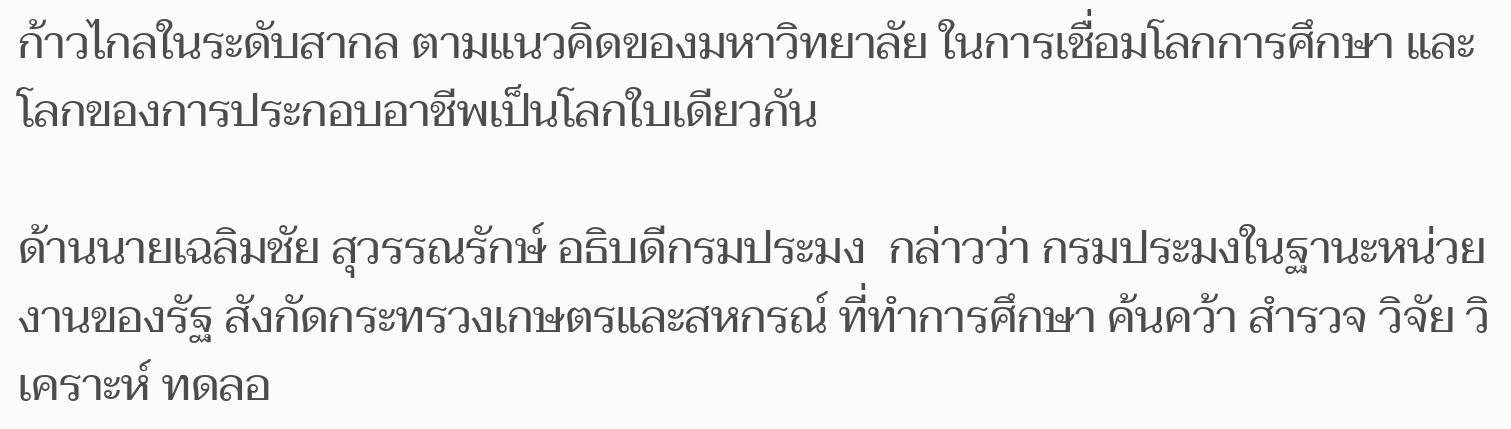ก้าวไกลในระดับสากล ตามแนวคิดของมหาวิทยาลัย ในการเชื่อมโลกการศึกษา และโลกของการประกอบอาชีพเป็นโลกใบเดียวกัน

ด้านนายเฉลิมชัย สุวรรณรักษ์ อธิบดีกรมประมง  กล่าวว่า กรมประมงในฐานะหน่วยงานของรัฐ สังกัดกระทรวงเกษตรและสหกรณ์ ที่ทำการศึกษา ค้นคว้า สำรวจ วิจัย วิเคราะห์ ทดลอ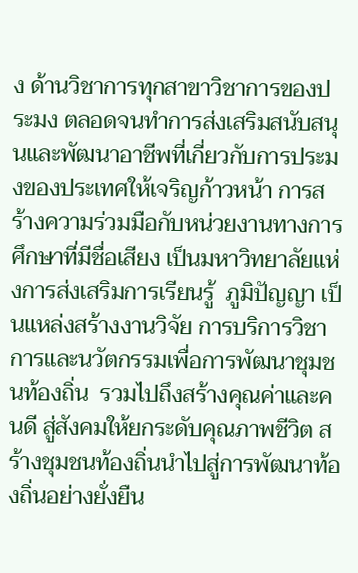ง ด้านวิชาการทุกสาขาวิชาการของประมง ตลอดจนทำการส่งเสริมสนับสนุนและพัฒนาอาชีพที่เกี่ยวกับการประมงของประเทศให้เจริญก้าวหน้า การสร้างความร่วมมือกับหน่วยงานทางการศึกษาที่มีชื่อเสียง เป็นมหาวิทยาลัยแห่งการส่งเสริมการเรียนรู้  ภูมิปัญญา เป็นแหล่งสร้างงานวิจัย การบริการวิชาการและนวัตกรรมเพื่อการพัฒนาชุมชนท้องถิ่น  รวมไปถึงสร้างคุณค่าและคนดี สู่สังคมให้ยกระดับคุณภาพชีวิต สร้างชุมชนท้องถิ่นนำไปสู่การพัฒนาท้องถิ่นอย่างยั่งยืน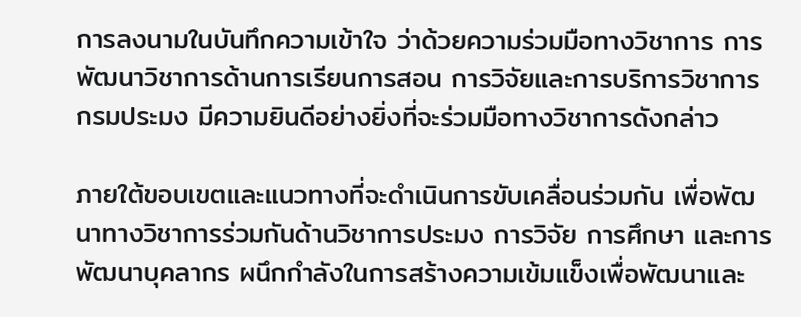การลงนามในบันทึกความเข้าใจ ว่าด้วยความร่วมมือทางวิชาการ การพัฒนาวิชาการด้านการเรียนการสอน การวิจัยและการบริการวิชาการ กรมประมง มีความยินดีอย่างยิ่งที่จะร่วมมือทางวิชาการดังกล่าว

ภายใต้ขอบเขตและแนวทางที่จะดำเนินการขับเคลื่อนร่วมกัน เพื่อพัฒนาทางวิชาการร่วมกันด้านวิชาการประมง การวิจัย การศึกษา และการพัฒนาบุคลากร ผนึกกำลังในการสร้างความเข้มแข็งเพื่อพัฒนาและ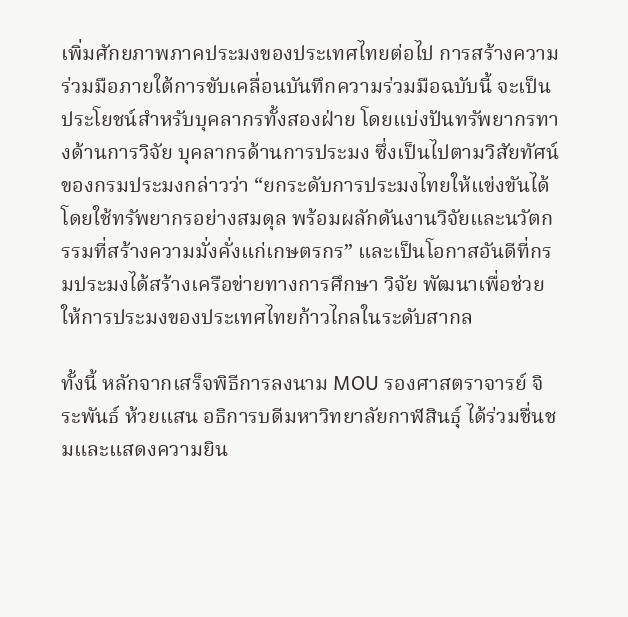เพิ่มศักยภาพภาคประมงของประเทศไทยต่อไป การสร้างความร่วมมือภายใต้การขับเคลื่อนบันทึกความร่วมมือฉบับนี้ จะเป็นประโยชน์สำหรับบุคลากรทั้งสองฝ่าย โดยแบ่งปันทรัพยากรทางด้านการวิจัย บุคลากรด้านการประมง ซึ่งเป็นไปตามวิสัยทัศน์ของกรมประมงกล่าวว่า “ยกระดับการประมงไทยให้แข่งขันได้ โดยใช้ทรัพยากรอย่างสมดุล พร้อมผลักดันงานวิจัยและนวัตกรรมที่สร้างความมั่งคั่งแก่เกษตรกร” และเป็นโอกาสอันดีที่กรมประมงได้สร้างเครือข่ายทางการศึกษา วิจัย พัฒนาเพื่อช่วยให้การประมงของประเทศไทยก้าวไกลในระดับสากล

ทั้งนี้ หลักจากเสร็จพิธีการลงนาม MOU รองศาสตราจารย์ จิระพันธ์ ห้วยแสน อธิการบดีมหาวิทยาลัยกาฬสินธุ์ ได้ร่วมชื่นชมและแสดงความยิน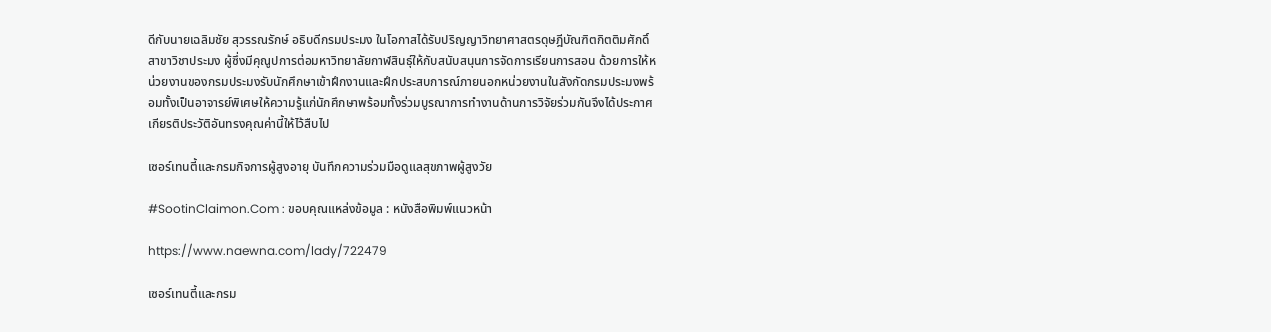ดีกับนายเฉลิมชัย สุวรรณรักษ์ อธิบดีกรมประมง ในโอกาสได้รับปริญญาวิทยาศาสตรดุษฎีบัณฑิตกิตติมศักดิ์ สาขาวิชาประมง ผู้ซึ่งมีคุณูปการต่อมหาวิทยาลัยกาฬสินธุ์ให้กับสนับสนุนการจัดการเรียนการสอน ด้วยการให้หน่วยงานของกรมประมงรับนักศึกษาเข้าฝึกงานและฝึกประสบการณ์ภายนอกหน่วยงานในสังกัดกรมประมงพร้อมทั้งเป็นอาจารย์พิเศษให้ความรู้แก่นักศึกษาพร้อมทั้งร่วมบูรณาการทำงานด้านการวิจัยร่วมกันจึงได้ประกาศเกียรติประวัติอันทรงคุณค่านี้ให้ไว้สืบไป

เซอร์เทนตี้และกรมกิจการผู้สูงอายุ บันทึกความร่วมมือดูแลสุขภาพผู้สูงวัย

#SootinClaimon.Com : ขอบคุณแหล่งข้อมูล : หนังสือพิมพ์แนวหน้า

https://www.naewna.com/lady/722479

เซอร์เทนตี้และกรม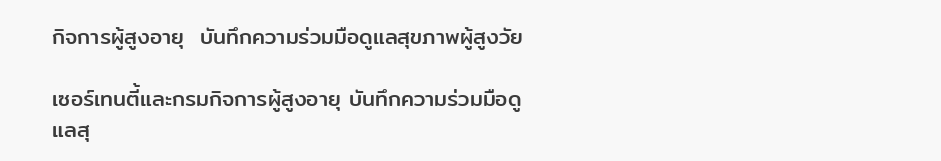กิจการผู้สูงอายุ  บันทึกความร่วมมือดูแลสุขภาพผู้สูงวัย

เซอร์เทนตี้และกรมกิจการผู้สูงอายุ บันทึกความร่วมมือดูแลสุ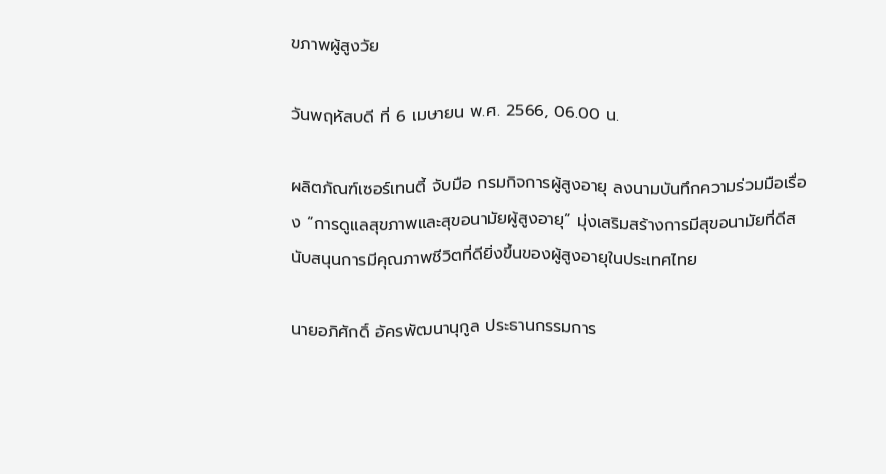ขภาพผู้สูงวัย

วันพฤหัสบดี ที่ 6 เมษายน พ.ศ. 2566, 06.00 น.

ผลิตภัณฑ์เซอร์เทนตี้ จับมือ กรมกิจการผู้สูงอายุ ลงนามบันทึกความร่วมมือเรื่อง “การดูแลสุขภาพและสุขอนามัยผู้สูงอายุ” มุ่งเสริมสร้างการมีสุขอนามัยที่ดีสนับสนุนการมีคุณภาพชีวิตที่ดียิ่งขึ้นของผู้สูงอายุในประเทศไทย

นายอภิศักดิ์ อัครพัฒนานุกูล ประธานกรรมการ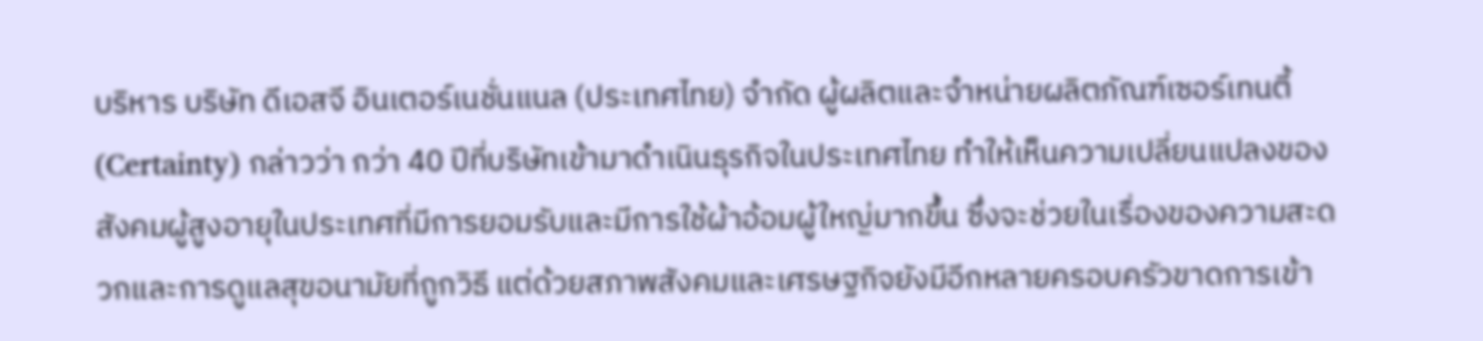บริหาร บริษัท ดีเอสจี อินเตอร์เนชั่นแนล (ประเทศไทย) จำกัด ผู้ผลิตและจำหน่ายผลิตภัณฑ์เซอร์เทนตี้ (Certainty) กล่าวว่า กว่า 40 ปีที่บริษัทเข้ามาดำเนินธุรกิจในประเทศไทย ทำให้เห็นความเปลี่ยนแปลงของสังคมผู้สูงอายุในประเทศที่มีการยอมรับและมีการใช้ผ้าอ้อมผู้ใหญ่มากขึ้น ซึ่งจะช่วยในเรื่องของความสะดวกและการดูแลสุขอนามัยที่ถูกวิธี แต่ด้วยสภาพสังคมและเศรษฐกิจยังมีอีกหลายครอบครัวขาดการเข้า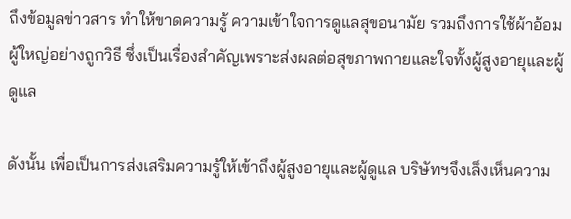ถึงข้อมูลข่าวสาร ทำให้ขาดความรู้ ความเข้าใจการดูแลสุขอนามัย รวมถึงการใช้ผ้าอ้อมผู้ใหญ่อย่างถูกวิธี ซึ่งเป็นเรื่องสำคัญเพราะส่งผลต่อสุขภาพกายและใจทั้งผู้สูงอายุและผู้ดูแล

ดังนั้น เพื่อเป็นการส่งเสริมความรู้ให้เข้าถึงผู้สูงอายุและผู้ดูแล บริษัทฯจึงเล็งเห็นความ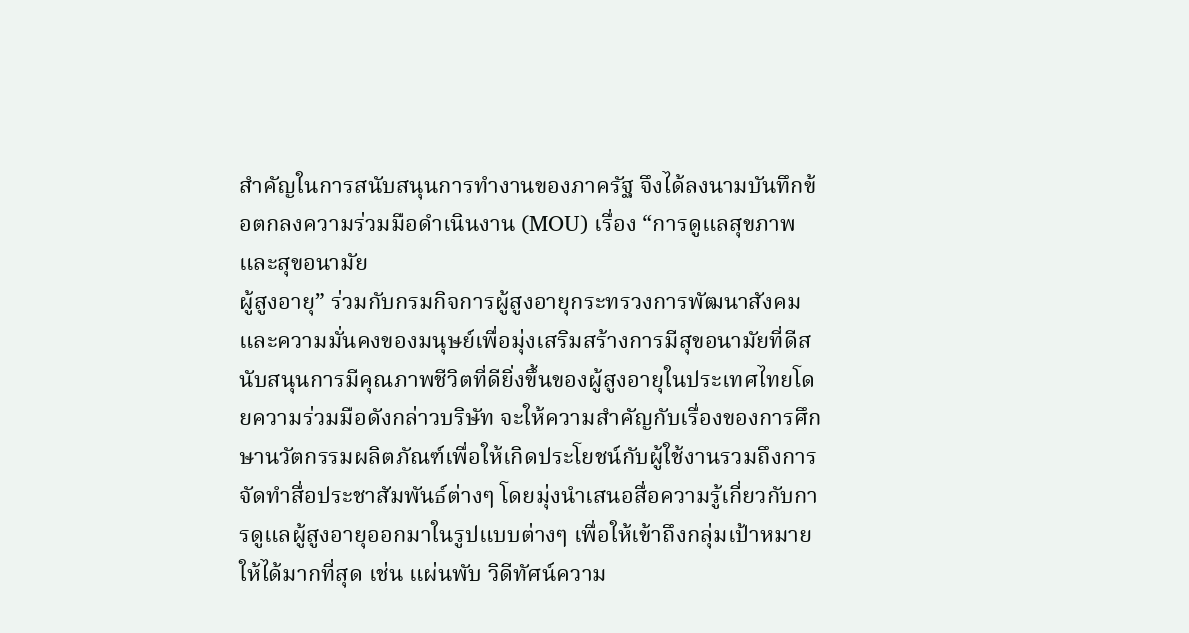สำคัญในการสนับสนุนการทำงานของภาครัฐ จึงได้ลงนามบันทึกข้อตกลงความร่วมมือดำเนินงาน (MOU) เรื่อง “การดูแลสุขภาพและสุขอนามัย
ผู้สูงอายุ” ร่วมกับกรมกิจการผู้สูงอายุกระทรวงการพัฒนาสังคมและความมั่นคงของมนุษย์เพื่อมุ่งเสริมสร้างการมีสุขอนามัยที่ดีสนับสนุนการมีคุณภาพชีวิตที่ดียิ่งขึ้นของผู้สูงอายุในประเทศไทยโดยความร่วมมือดังกล่าวบริษัท จะให้ความสำคัญกับเรื่องของการศึกษานวัตกรรมผลิตภัณฑ์เพื่อให้เกิดประโยชน์กับผู้ใช้งานรวมถึงการจัดทำสื่อประชาสัมพันธ์ต่างๆ โดยมุ่งนำเสนอสื่อความรู้เกี่ยวกับการดูแลผู้สูงอายุออกมาในรูปแบบต่างๆ เพื่อให้เข้าถึงกลุ่มเป้าหมายให้ได้มากที่สุด เช่น แผ่นพับ วิดีทัศน์ความ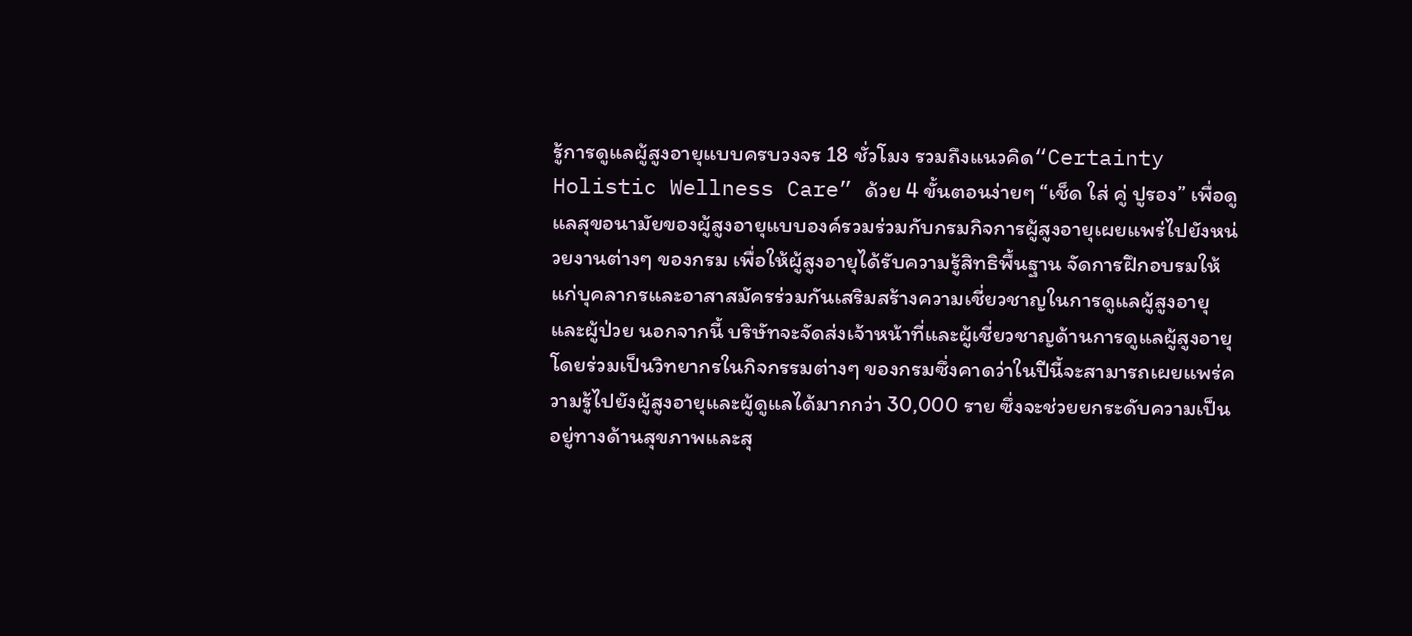รู้การดูแลผู้สูงอายุแบบครบวงจร 18 ชั่วโมง รวมถึงแนวคิด“Certainty Holistic Wellness Care” ด้วย 4 ขั้นตอนง่ายๆ “เช็ด ใส่ คู่ ปูรอง” เพื่อดูแลสุขอนามัยของผู้สูงอายุแบบองค์รวมร่วมกับกรมกิจการผู้สูงอายุเผยแพร่ไปยังหน่วยงานต่างๆ ของกรม เพื่อให้ผู้สูงอายุได้รับความรู้สิทธิพื้นฐาน จัดการฝึกอบรมให้แก่บุคลากรและอาสาสมัครร่วมกันเสริมสร้างความเชี่ยวชาญในการดูแลผู้สูงอายุและผู้ป่วย นอกจากนี้ บริษัทจะจัดส่งเจ้าหน้าที่และผู้เชี่ยวชาญด้านการดูแลผู้สูงอายุโดยร่วมเป็นวิทยากรในกิจกรรมต่างๆ ของกรมซึ่งคาดว่าในปีนี้จะสามารถเผยแพร่ความรู้ไปยังผู้สูงอายุและผู้ดูแลได้มากกว่า 30,000 ราย ซึ่งจะช่วยยกระดับความเป็นอยู่ทางด้านสุขภาพและสุ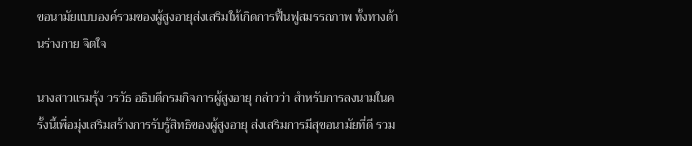ขอนามัยแบบองค์รวมของผู้สูงอายุส่งเสริมให้เกิดการฟื้นฟูสมรรถภาพ ทั้งทางด้านร่างกาย จิตใจ

นางสาวแรมรุ้ง วรวัธ อธิบดีกรมกิจการผู้สูงอายุ กล่าวว่า สำหรับการลงนามในครั้งนี้เพื่อมุ่งเสริมสร้างการรับรู้สิทธิของผู้สูงอายุ ส่งเสริมการมีสุขอนามัยที่ดี รวม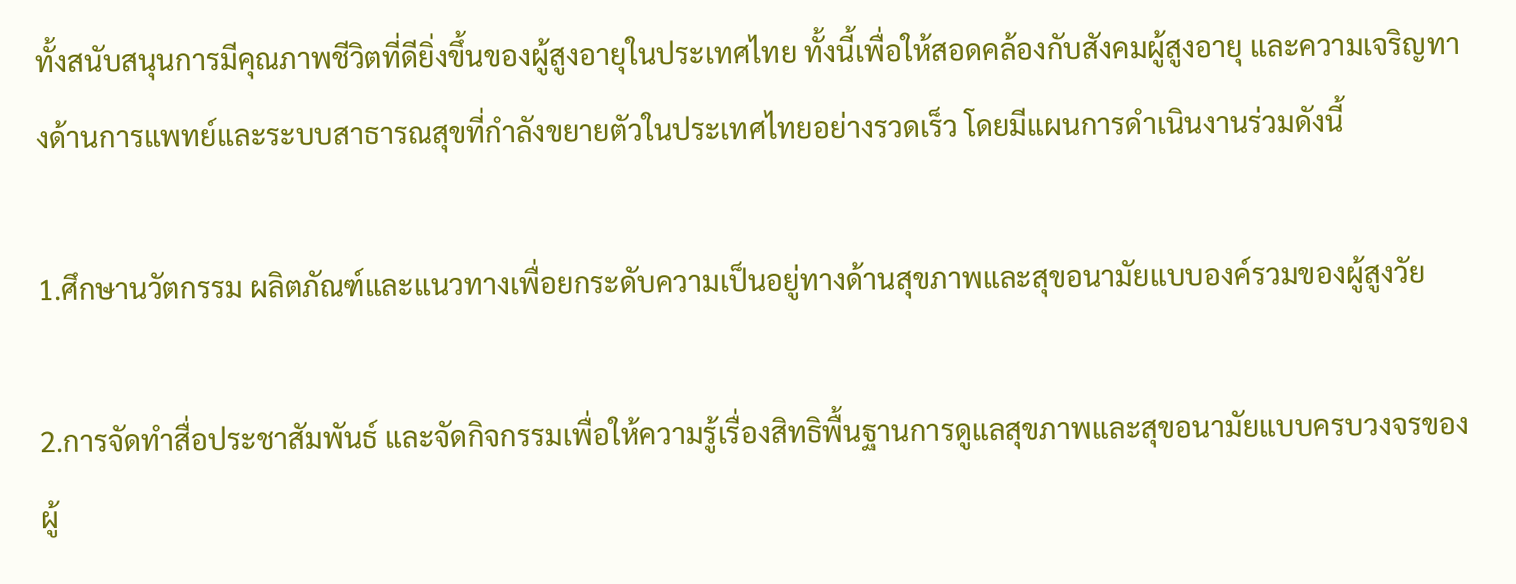ทั้งสนับสนุนการมีคุณภาพชีวิตที่ดียิ่งขึ้นของผู้สูงอายุในประเทศไทย ทั้งนี้เพื่อให้สอดคล้องกับสังคมผู้สูงอายุ และความเจริญทางด้านการแพทย์และระบบสาธารณสุขที่กำลังขยายตัวในประเทศไทยอย่างรวดเร็ว โดยมีแผนการดำเนินงานร่วมดังนี้

1.ศึกษานวัตกรรม ผลิตภัณฑ์และแนวทางเพื่อยกระดับความเป็นอยู่ทางด้านสุขภาพและสุขอนามัยแบบองค์รวมของผู้สูงวัย

2.การจัดทำสื่อประชาสัมพันธ์ และจัดกิจกรรมเพื่อให้ความรู้เรื่องสิทธิพื้นฐานการดูแลสุขภาพและสุขอนามัยแบบครบวงจรของผู้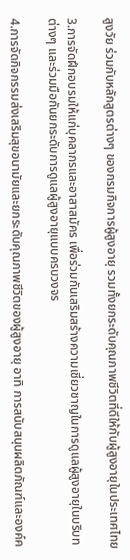สูงวัย ร่วมกับหลักสูตรต่างๆ ของกรมกิจการผู้สูงอายุ รวมทั้งยกระดับคุณภาพชีวิตที่ดีให้กับผู้สูงอายุในประเทศไทย

3.การจัดฝึกอบรมให้แก่บุคลากรและอาสาสมัคร เพื่อร่วมกันเสริมสร้างความเชี่ยวชาญในการดูแลผู้สูงอายุในบริบทต่างๆ และร่วมมือกันยกระดับการดูแลผู้สูงอายุแบบครบวงจร

4.การจัดกิจกรรมส่งเสริมสุขอนามัยและยกระดับคุณภาพชีวิตของผู้สูงอายุ อาทิ การสนับสนุนผลิตภัณฑ์และองค์ค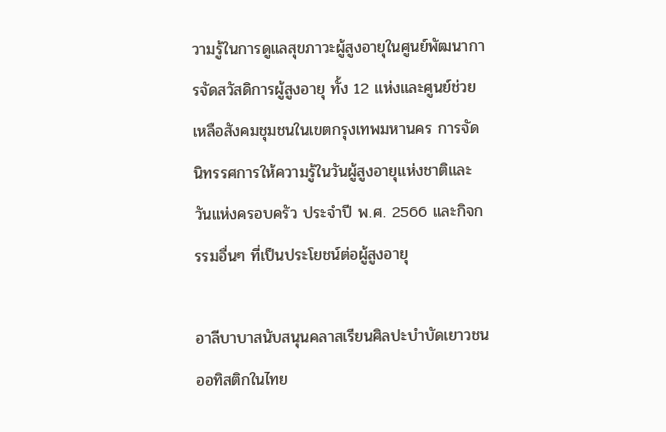วามรู้ในการดูแลสุขภาวะผู้สูงอายุในศูนย์พัฒนาการจัดสวัสดิการผู้สูงอายุ ทั้ง 12 แห่งและศูนย์ช่วยเหลือสังคมชุมชนในเขตกรุงเทพมหานคร การจัดนิทรรศการให้ความรู้ในวันผู้สูงอายุแห่งชาติและวันแห่งครอบครัว ประจำปี พ.ศ. 2566 และกิจกรรมอื่นๆ ที่เป็นประโยชน์ต่อผู้สูงอายุ

อาลีบาบาสนับสนุนคลาสเรียนศิลปะบำบัดเยาวชนออทิสติกในไทย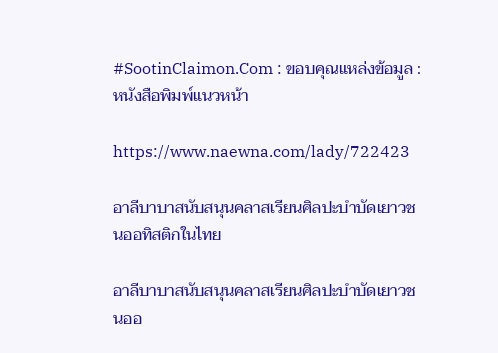#SootinClaimon.Com : ขอบคุณแหล่งข้อมูล : หนังสือพิมพ์แนวหน้า

https://www.naewna.com/lady/722423

อาลีบาบาสนับสนุนคลาสเรียนศิลปะบำบัดเยาวชนออทิสติกในไทย

อาลีบาบาสนับสนุนคลาสเรียนศิลปะบำบัดเยาวชนออ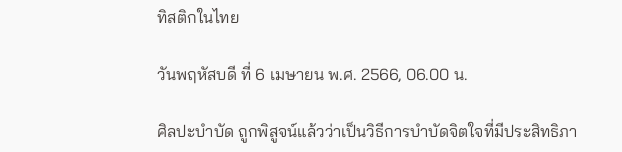ทิสติกในไทย

วันพฤหัสบดี ที่ 6 เมษายน พ.ศ. 2566, 06.00 น.

ศิลปะบำบัด ถูกพิสูจน์แล้วว่าเป็นวิธีการบำบัดจิตใจที่มีประสิทธิภา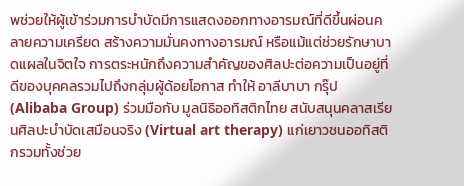พช่วยให้ผู้เข้าร่วมการบำบัดมีการแสดงออกทางอารมณ์ที่ดีขึ้นผ่อนคลายความเครียด สร้างความมั่นคงทางอารมณ์ หรือแม้แต่ช่วยรักษาบาดแผลในจิตใจ การตระหนักถึงความสำคัญของศิลปะต่อความเป็นอยู่ที่ดีของบุคคลรวมไปถึงกลุ่มผู้ด้อยโอกาส ทำให้ อาลีบาบา กรุ๊ป (Alibaba Group) ร่วมมือกับ มูลนิธิออทิสติกไทย สนับสนุนคลาสเรียนศิลปะบำบัดเสมือนจริง (Virtual art therapy) แก่เยาวชนออทิสติกรวมทั้งช่วย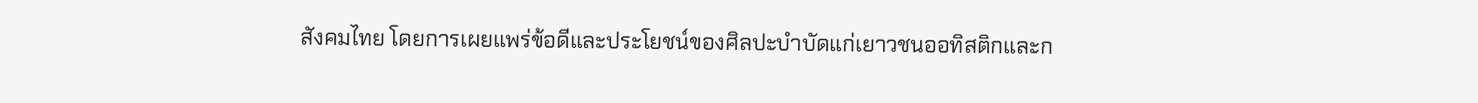สังคมไทย โดยการเผยแพร่ข้อดีและประโยชน์ของศิลปะบำบัดแก่เยาวชนออทิสติกและก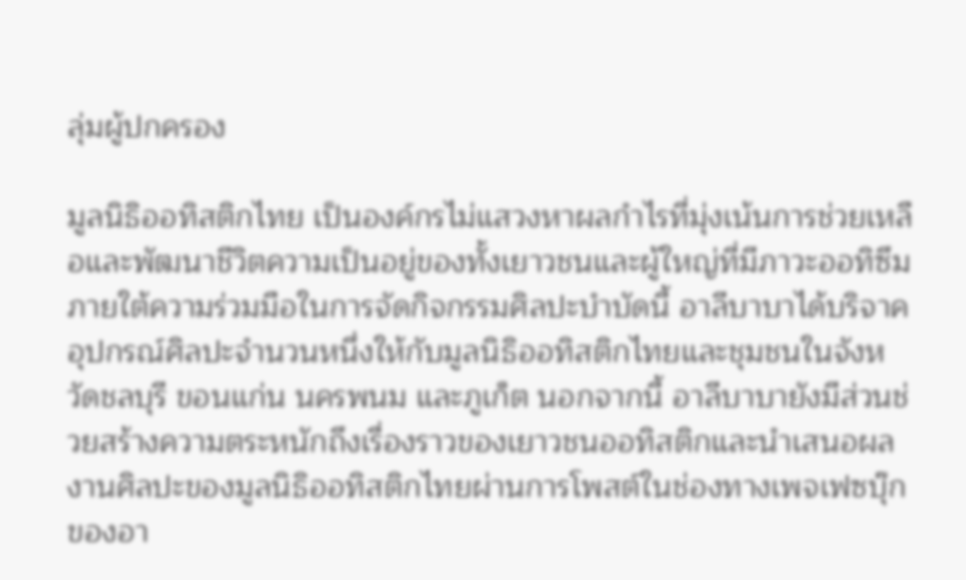ลุ่มผู้ปกครอง

มูลนิธิออทิสติกไทย เป็นองค์กรไม่แสวงหาผลกำไรที่มุ่งเน้นการช่วยเหลือและพัฒนาชีวิตความเป็นอยู่ของทั้งเยาวชนและผู้ใหญ่ที่มีภาวะออทิซึม ภายใต้ความร่วมมือในการจัดกิจกรรมศิลปะบำบัดนี้ อาลีบาบาได้บริจาคอุปกรณ์ศิลปะจำนวนหนึ่งให้กับมูลนิธิออทิสติกไทยและชุมชนในจังหวัดชลบุรี ขอนแก่น นครพนม และภูเก็ต นอกจากนี้ อาลีบาบายังมีส่วนช่วยสร้างความตระหนักถึงเรื่องราวของเยาวชนออทิสติกและนำเสนอผลงานศิลปะของมูลนิธิออทิสติกไทยผ่านการโพสต์ในช่องทางเพจเฟซบุ๊กของอา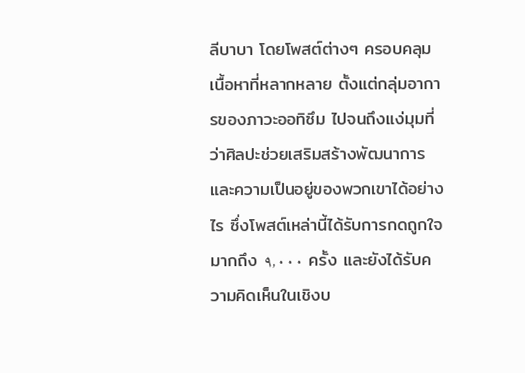ลีบาบา โดยโพสต์ต่างๆ ครอบคลุมเนื้อหาที่หลากหลาย ตั้งแต่กลุ่มอาการของภาวะออทิซึม ไปจนถึงแง่มุมที่ว่าศิลปะช่วยเสริมสร้างพัฒนาการและความเป็นอยู่ของพวกเขาได้อย่างไร ซึ่งโพสต์เหล่านี้ได้รับการกดถูกใจมากถึง ٩,٠٠٠ ครั้ง และยังได้รับความคิดเห็นในเชิงบ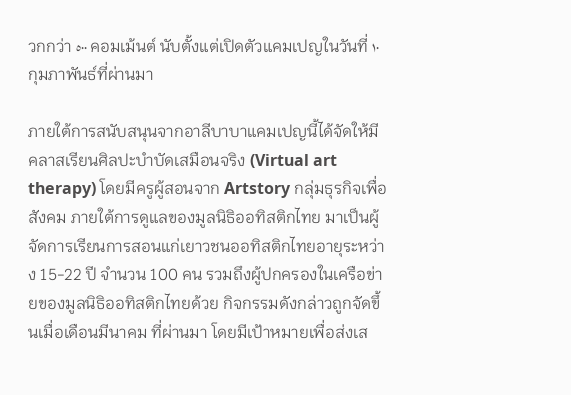วกกว่า ٥٠٠ คอมเม้นต์ นับตั้งแต่เปิดตัวแคมเปญในวันที่ ١٠ กุมภาพันธ์ที่ผ่านมา

ภายใต้การสนับสนุนจากอาลีบาบาแคมเปญนี้ได้จัดให้มีคลาสเรียนศิลปะบำบัดเสมือนจริง (Virtual art therapy) โดยมีครูผู้สอนจาก Artstory กลุ่มธุรกิจเพื่อสังคม ภายใต้การดูแลของมูลนิธิออทิสติกไทย มาเป็นผู้จัดการเรียนการสอนแก่เยาวชนออทิสติกไทยอายุระหว่าง 15-22 ปี จำนวน 100 คน รวมถึงผู้ปกครองในเครือข่ายของมูลนิธิออทิสติกไทยด้วย กิจกรรมดังกล่าวถูกจัดขึ้นเมื่อเดือนมีนาคม ที่ผ่านมา โดยมีเป้าหมายเพื่อส่งเส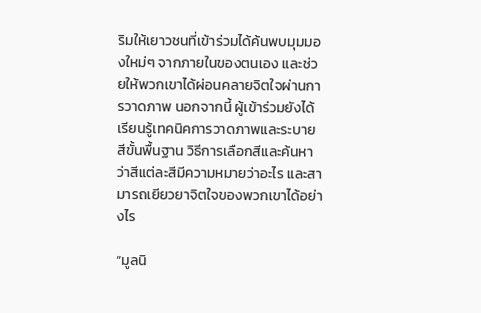ริมให้เยาวชนที่เข้าร่วมได้ค้นพบมุมมองใหม่ๆ จากภายในของตนเอง และช่วยให้พวกเขาได้ผ่อนคลายจิตใจผ่านการวาดภาพ นอกจากนี้ ผู้เข้าร่วมยังได้เรียนรู้เทคนิคการวาดภาพและระบายสีขั้นพื้นฐาน วิธีการเลือกสีและค้นหาว่าสีแต่ละสีมีความหมายว่าอะไร และสามารถเยียวยาจิตใจของพวกเขาได้อย่างไร

“มูลนิ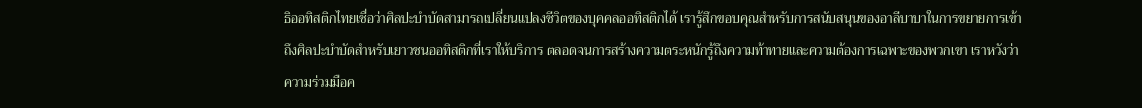ธิออทิสติกไทยเชื่อว่าศิลปะบำบัดสามารถเปลี่ยนแปลงชีวิตของบุคคลออทิสติกได้ เรารู้สึกขอบคุณสำหรับการสนับสนุนของอาลีบาบาในการขยายการเข้าถึงศิลปะบำบัดสำหรับเยาวชนออทิสติกที่เราให้บริการ ตลอดจนการสร้างความตระหนักรู้ถึงความท้าทายและความต้องการเฉพาะของพวกเขา เราหวังว่าความร่วมมือค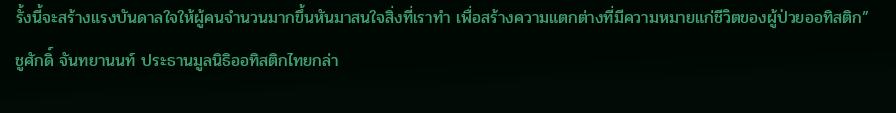รั้งนี้จะสร้างแรงบันดาลใจให้ผู้คนจำนวนมากขึ้นหันมาสนใจสิ่งที่เราทำ เพื่อสร้างความแตกต่างที่มีความหมายแก่ชีวิตของผู้ป่วยออทิสติก” ชูศักดิ์ จันทยานนท์ ประธานมูลนิธิออทิสติกไทยกล่า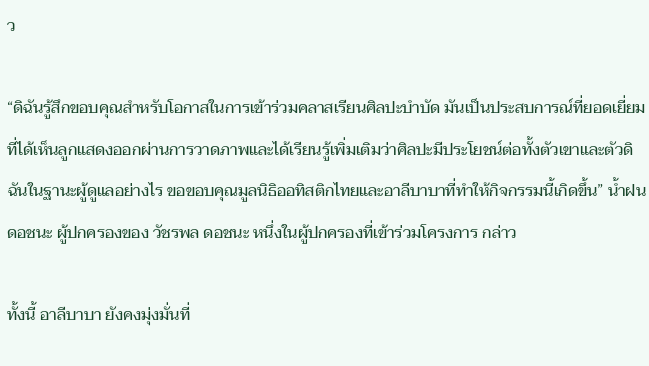ว

“ดิฉันรู้สึกขอบคุณสำหรับโอกาสในการเข้าร่วมคลาสเรียนศิลปะบำบัด มันเป็นประสบการณ์ที่ยอดเยี่ยมที่ได้เห็นลูกแสดงออกผ่านการวาดภาพและได้เรียนรู้เพิ่มเติมว่าศิลปะมีประโยชน์ต่อทั้งตัวเขาและตัวดิฉันในฐานะผู้ดูแลอย่างไร ขอขอบคุณมูลนิธิออทิสติกไทยและอาลีบาบาที่ทำให้กิจกรรมนี้เกิดขึ้น” น้ำฝน ดอชนะ ผู้ปกครองของ วัชรพล ดอชนะ หนึ่งในผู้ปกครองที่เข้าร่วมโครงการ กล่าว

ทั้งนี้ อาลีบาบา ยังคงมุ่งมั่นที่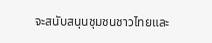จะสนับสนุนชุมชนชาวไทยและ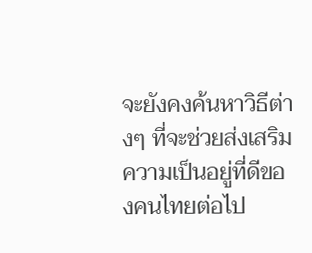จะยังคงค้นหาวิธีต่างๆ ที่จะช่วยส่งเสริมความเป็นอยู่ที่ดีของคนไทยต่อไป